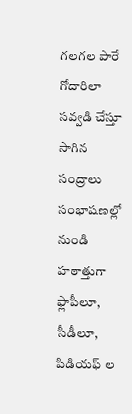గలగల పారే గోదారిలా సవ్వడి చేస్తూ సాగిన సంద్రాలు సంభాషణల్లో నుండి హఠాత్తుగా ఫ్లాపీలూ, సీడీలూ, పిడియఫ్ ల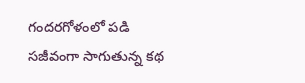గందరగోళంలో పడి సజీవంగా సాగుతున్న కథ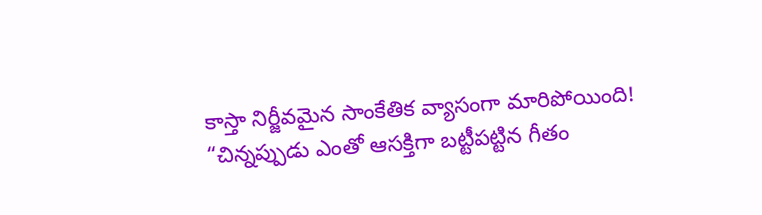కాస్తా నిర్జీవమైన సాంకేతిక వ్యాసంగా మారిపోయింది!
“చిన్నప్పుడు ఎంతో ఆసక్తిగా బట్టీపట్టిన గీతం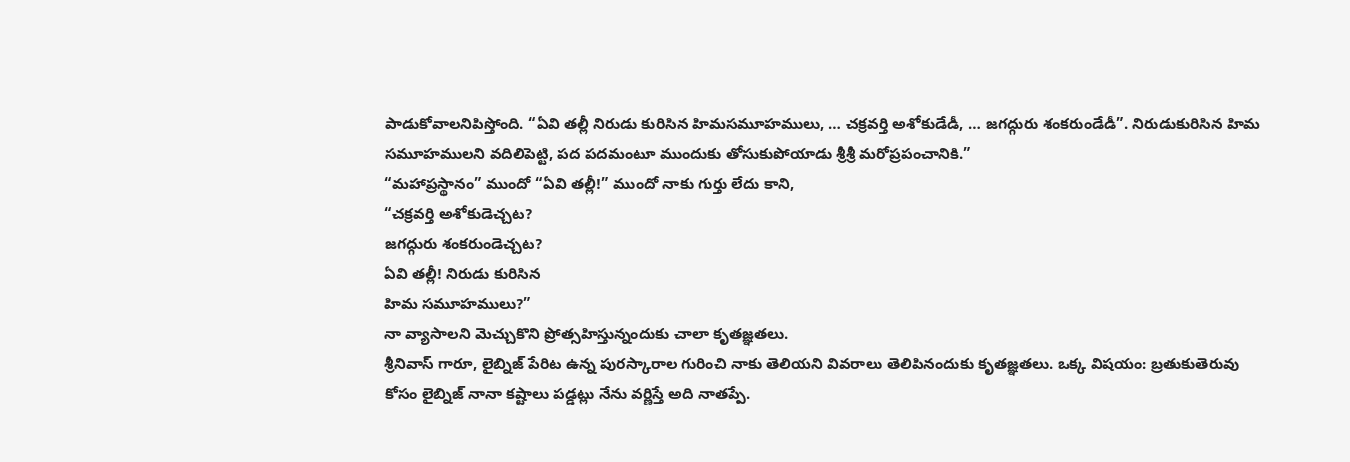పాడుకోవాలనిపిస్తోంది. “ఏవి తల్లీ నిరుడు కురిసిన హిమసమూహములు, … చక్రవర్తి అశోకుడేడీ, … జగద్గురు శంకరుండేడీ”. నిరుడుకురిసిన హిమ సమూహములని వదిలిపెట్టి, పద పదమంటూ ముందుకు తోసుకుపోయాడు శ్రీశ్రీ మరోప్రపంచానికి.”
“మహాప్రస్థానం” ముందో “ఏవి తల్లీ!” ముందో నాకు గుర్తు లేదు కాని,
“చక్రవర్తి అశోకుడెచ్చట?
జగద్గురు శంకరుండెచ్చట?
ఏవి తల్లీ! నిరుడు కురిసిన
హిమ సమూహములు?”
నా వ్యాసాలని మెచ్చుకొని ప్రోత్సహిస్తున్నందుకు చాలా కృతజ్ఞతలు.
శ్రీనివాస్ గారూ, లైబ్నిజ్ పేరిట ఉన్న పురస్కారాల గురించి నాకు తెలియని వివరాలు తెలిపినందుకు కృతజ్ఞతలు. ఒక్క విషయం: బ్రతుకుతెరువు కోసం లైబ్నిజ్ నానా కష్టాలు పడ్డట్లు నేను వర్ణిస్తే అది నాతప్పే.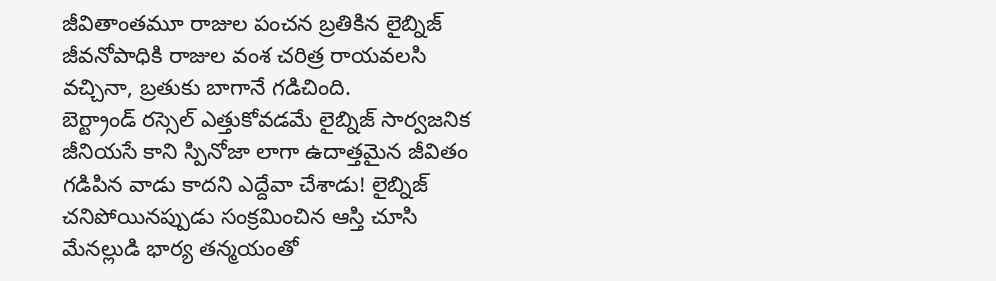జీవితాంతమూ రాజుల పంచన బ్రతికిన లైబ్నిజ్ జీవనోపాధికి రాజుల వంశ చరిత్ర రాయవలసి వచ్చినా, బ్రతుకు బాగానే గడిచింది.
బెర్ట్రాండ్ రస్సెల్ ఎత్తుకోవడమే లైబ్నిజ్ సార్వజనిక జీనియసే కాని స్పినోజా లాగా ఉదాత్తమైన జీవితం గడిపిన వాడు కాదని ఎద్దేవా చేశాడు! లైబ్నిజ్ చనిపోయినప్పుడు సంక్రమించిన ఆస్తి చూసి మేనల్లుడి భార్య తన్మయంతో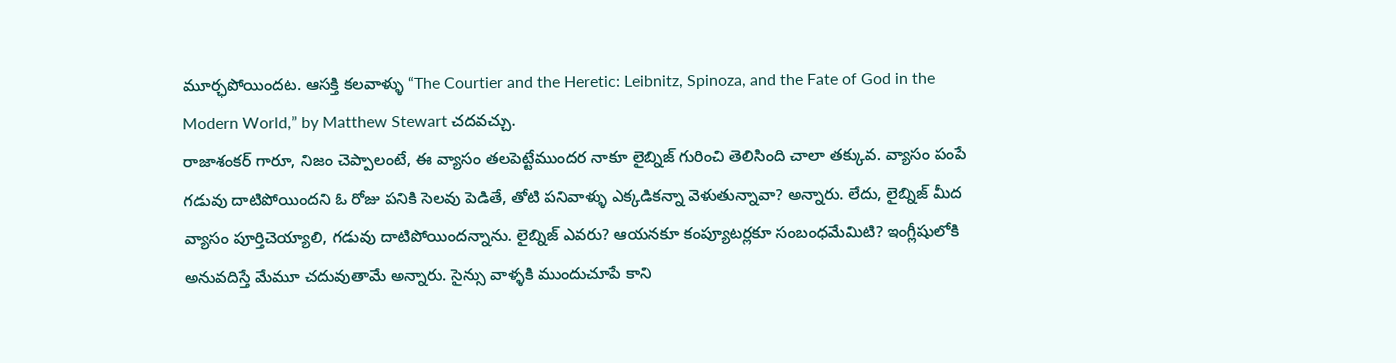మూర్ఛపోయిందట. ఆసక్తి కలవాళ్ళు “The Courtier and the Heretic: Leibnitz, Spinoza, and the Fate of God in the Modern World,” by Matthew Stewart చదవచ్చు.
రాజాశంకర్ గారూ, నిజం చెప్పాలంటే, ఈ వ్యాసం తలపెట్టేముందర నాకూ లైబ్నిజ్ గురించి తెలిసింది చాలా తక్కువ. వ్యాసం పంపే గడువు దాటిపోయిందని ఓ రోజు పనికి సెలవు పెడితే, తోటి పనివాళ్ళు ఎక్కడికన్నా వెళుతున్నావా? అన్నారు. లేదు, లైబ్నిజ్ మీద వ్యాసం పూర్తిచెయ్యాలి, గడువు దాటిపోయిందన్నాను. లైబ్నిజ్ ఎవరు? ఆయనకూ కంప్యూటర్లకూ సంబంధమేమిటి? ఇంగ్లీషులోకి అనువదిస్తే మేమూ చదువుతామే అన్నారు. సైన్సు వాళ్ళకి ముందుచూపే కాని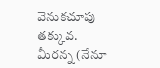వెనుకచూపు తక్కువ.
మీరన్న (నేనూ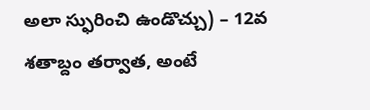అలా స్ఫురించి ఉండొచ్చు) – 12వ శతాబ్దం తర్వాత, అంటే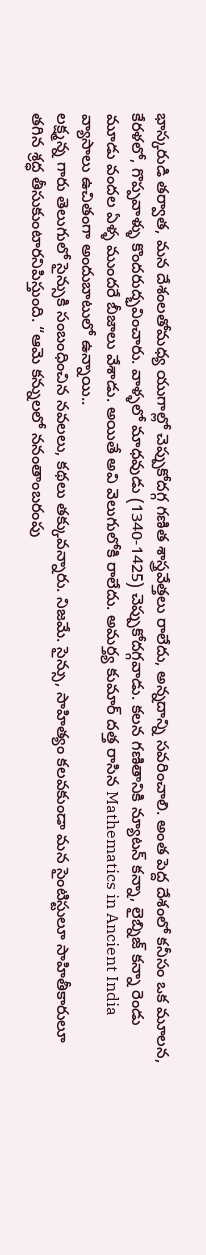భాస్కరుడి తర్వాత, మన దేశంలతోమధ్య యుగాల్లో చెప్పుకోదగ్గ గణిత శాస్త్రవేత్తలు రాలేదు, అన్నదాన్ని సవరించాలి. అంత పెద్ద దేశంలో కనీసం ఒక మూలన, కేరళలో, గొప్పవాళ్ళు కొందరుద్భవించారు. వాళ్ళలో మాధవుడు (1340-1425) చెప్పుకోదగ్గవాడు. కలన గణితానికి న్యూటన్ కన్నా, లైబ్నిజ్ కన్నా రెండు మూడు వందల ఏళ్ళ ముందరే బీజాలు వేశాడు. అయితే అవి వెలుగులోకి రాలేదు. అమర్త్య కుమార్ దత్త రాసిన Mathematics in Ancient India వ్యాసాలు ఉచితంగా అందుబాటులో ఉన్నాయి..
లక్ష్మన్న గారు తెలుగులో సైన్సుకి సంబంధించిన నవలలు, కథలు తక్కువన్నారు. నిజమే. సైన్సు, సాహిత్యం కలవకుండా మన సైంటిస్టులూ సాహితీకారులూ తగిన శ్రద్ధ తీసుకుంటారనిపిస్తుంది. “ఆమె కన్నులలో ననంతాంబరంపు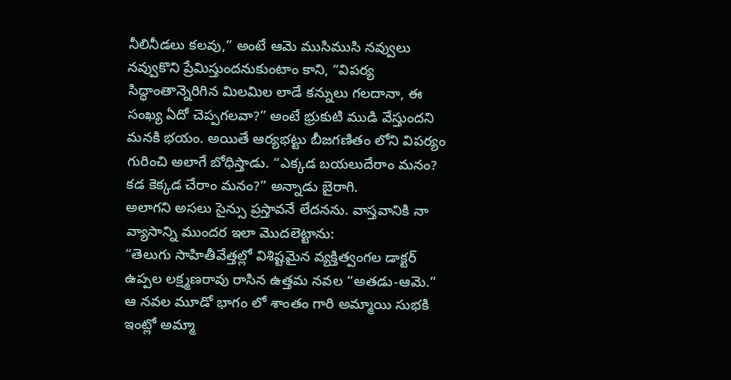నీలినీడలు కలవు,” అంటే ఆమె ముసిముసి నవ్వులు నవ్వుకొని ప్రేమిస్తుందనుకుంటాం కాని, “విపర్య సిద్ధాంతాన్నెరిగిన మిలమిల లాడే కన్నులు గలదానా, ఈ సంఖ్య ఏదో చెప్పగలవా?” అంటే భ్రుకుటి ముడి వేస్తుందని మనకి భయం. అయితే ఆర్యభట్టు బీజగణితం లోని విపర్యం గురించి అలాగే బోధిస్తాడు. “ఎక్కడ బయలుదేరాం మనం? కడ కెక్కడ చేరాం మనం?” అన్నాడు బైరాగి.
అలాగని అసలు సైన్సు ప్రస్తావనే లేదనను. వాస్తవానికి నా వ్యాసాన్ని ముందర ఇలా మొదలెట్టాను:
“తెలుగు సాహితీవేత్తల్లో విశిష్టమైన వ్యక్తిత్వంగల డాక్టర్ ఉప్పల లక్ష్మణరావు రాసిన ఉత్తమ నవల “అతడు-ఆమె.” ఆ నవల మూడో భాగం లో శాంతం గారి అమ్మాయి సుభకి ఇంట్లో అమ్మా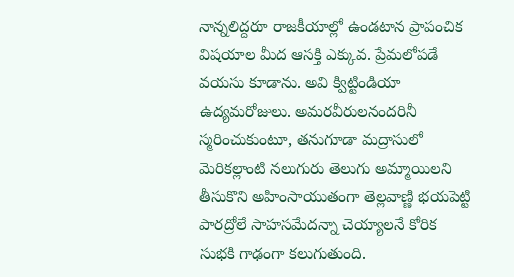నాన్నలిద్దరూ రాజకీయాల్లో ఉండటాన ప్రాపంచిక విషయాల మీద ఆసక్తి ఎక్కువ. ప్రేమలోపడే వయసు కూడాను. అవి క్విట్టిండియా ఉద్యమరోజులు. అమరవీరులనందరినీ స్మరించుకుంటూ, తనుగూడా మద్రాసులో మెరికల్లాంటి నలుగురు తెలుగు అమ్మాయిలని తీసుకొని అహింసాయుతంగా తెల్లవాణ్ణి భయపెట్టి పారద్రోలే సాహసమేదన్నా చెయ్యాలనే కోరిక సుభకి గాఢంగా కలుగుతుంది.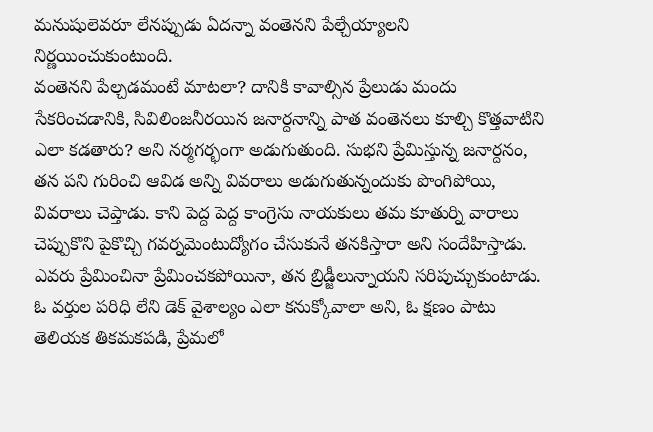మనుషులెవరూ లేనప్పుడు ఏదన్నా వంతెనని పేల్చేయ్యాలని నిర్ణయించుకుంటుంది.
వంతెనని పేల్చడమంటే మాటలా? దానికి కావాల్సిన ప్రేలుడు మందు సేకరించడానికి, సివిలింజనీరయిన జనార్దనాన్ని పాత వంతెనలు కూల్చి కొత్తవాటిని ఎలా కడతారు? అని నర్మగర్భంగా అడుగుతుంది. సుభని ప్రేమిస్తున్న జనార్దనం, తన పని గురించి ఆవిడ అన్ని వివరాలు అడుగుతున్నందుకు పొంగిపోయి, వివరాలు చెప్తాడు. కాని పెద్ద పెద్ద కాంగ్రెసు నాయకులు తమ కూతుర్ని వారాలు చెప్పుకొని పైకొచ్చి గవర్నమెంటుద్యోగం చేసుకునే తనకిస్తారా అని సందేహిస్తాడు. ఎవరు ప్రేమించినా ప్రేమించకపోయినా, తన బ్రిడ్జీలున్నాయని సరిపుచ్చుకుంటాడు. ఓ వర్తుల పరిధి లేని డెక్ వైశాల్యం ఎలా కనుక్కోవాలా అని, ఓ క్షణం పాటు తెలియక తికమకపడి, ప్రేమలో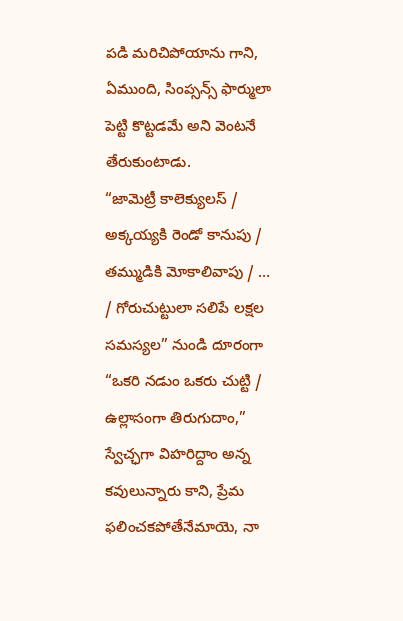పడి మరిచిపోయాను గాని, ఏముంది, సింప్సన్స్ ఫార్ములా పెట్టి కొట్టడమే అని వెంటనే తేరుకుంటాడు.
“జామెట్రీ కాలెక్యులస్ / అక్కయ్యకి రెండో కానుపు / తమ్ముడికి మోకాలివాపు / … / గోరుచుట్టులా సలిపే లక్షల సమస్యల” నుండి దూరంగా “ఒకరి నడుం ఒకరు చుట్టి / ఉల్లాసంగా తిరుగుదాం,” స్వేచ్ఛగా విహరిద్దాం అన్న కవులున్నారు కాని, ప్రేమ ఫలించకపోతేనేమాయె, నా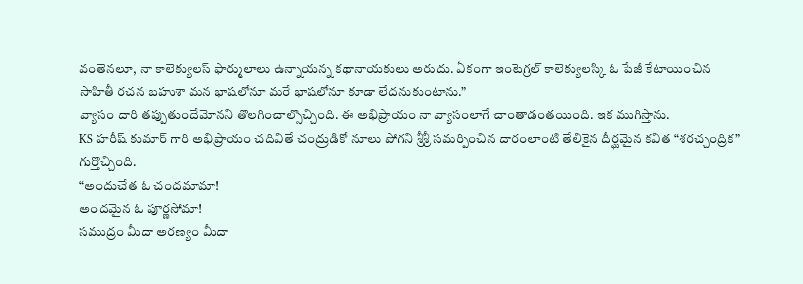వంతెనలూ, నా కాలెక్యులస్ ఫార్ములాలు ఉన్నాయన్న కథానాయకులు అరుదు. ఏకంగా ఇంటెగ్రల్ కాలెక్యులస్కి ఓ పేజీ కేటాయించిన సాహితీ రచన బహుశా మన భాషలోనూ మరే భాషలోనూ కూడా లేదనుకుంటాను.”
వ్యాసం దారి తప్పుతుందేమోనని తొలగించాల్సొచ్చింది. ఈ అభిప్రాయం నా వ్యాసంలాగే చాంతాడంతయింది. ఇక ముగిస్తాను.
KS హరీష్ కుమార్ గారి అభిప్రాయం చదివితే చంద్రుడికో నూలు పోగని శ్రీశ్రీ సమర్పించిన దారంలాంటి తేలికైన దీర్ఘమైన కవిత “శరచ్చంద్రిక” గుర్తొచ్చింది.
“అందుచేత ఓ చందమామా!
అందమైన ఓ పూర్ణసోమా!
సముద్రం మీదా అరణ్యం మీదా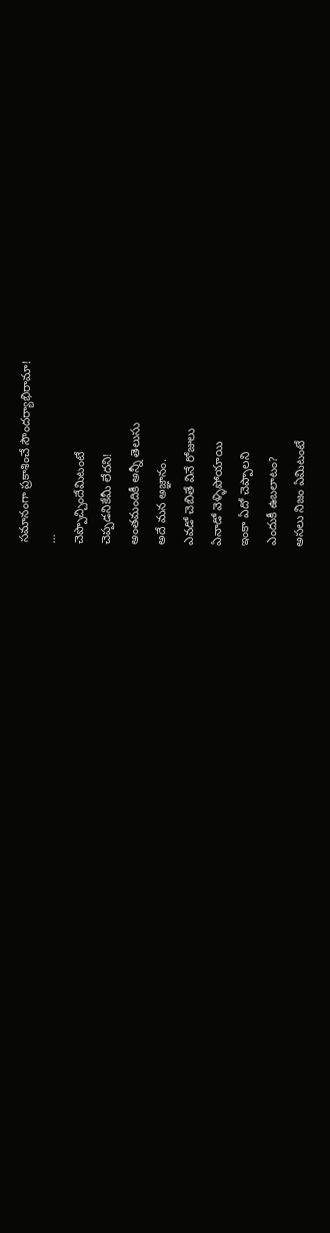సమానంగా ప్రకాశించే సౌందర్యాభిరామా!
…
చెప్పొచ్చిందేమిటంటే
చెప్పడనికేమీ లేదని!
అంతమందికీ అన్నీ తెలుసు
అదే మన అజ్ఞానం.
ఎవడో చెబితే వినే రోజులు
ఏనాడో వెళ్ళిపోయాయి
ఇంకా ఏదో చెప్పాలని
ఎందుకీ ఉబలాటం?
అసలు నిజం ఏమిటంటే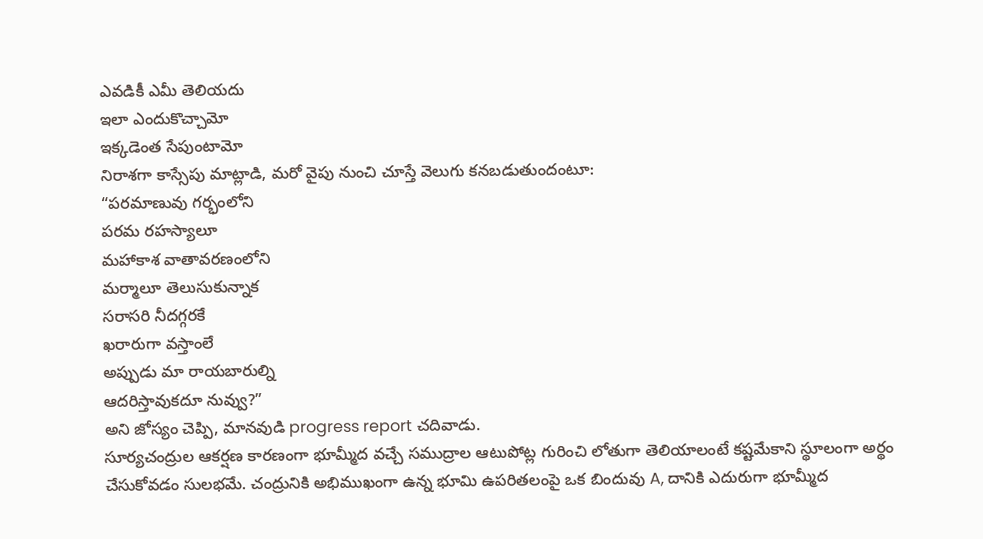ఎవడికీ ఎమీ తెలియదు
ఇలా ఎందుకొచ్చామో
ఇక్కడెంత సేపుంటామో
నిరాశగా కాస్సేపు మాట్లాడి, మరో వైపు నుంచి చూస్తే వెలుగు కనబడుతుందంటూ:
“పరమాణువు గర్భంలోని
పరమ రహస్యాలూ
మహాకాశ వాతావరణంలోని
మర్మాలూ తెలుసుకున్నాక
సరాసరి నీదగ్గరకే
ఖరారుగా వస్తాంలే
అప్పుడు మా రాయబారుల్ని
ఆదరిస్తావుకదూ నువ్వు?”
అని జోస్యం చెప్పి, మానవుడి progress report చదివాడు.
సూర్యచంద్రుల ఆకర్షణ కారణంగా భూమ్మీద వచ్చే సముద్రాల ఆటుపోట్ల గురించి లోతుగా తెలియాలంటే కష్టమేకాని స్థూలంగా అర్థం చేసుకోవడం సులభమే. చంద్రునికి అభిముఖంగా ఉన్న భూమి ఉపరితలంపై ఒక బిందువు A, దానికి ఎదురుగా భూమ్మీద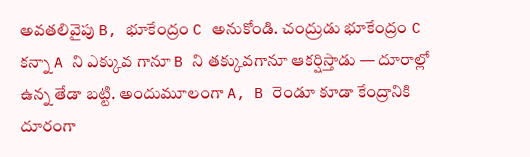అవతలివైపు B, భూకేంద్రం C అనుకోండి. చంద్రుడు భూకేంద్రం C కన్నా A ని ఎక్కువ గానూ B ని తక్కువగానూ ఆకర్షిస్తాడు — దూరాల్లో ఉన్న తేడా బట్టి. అందుమూలంగా A, B రెండూ కూడా కేంద్రానికి దూరంగా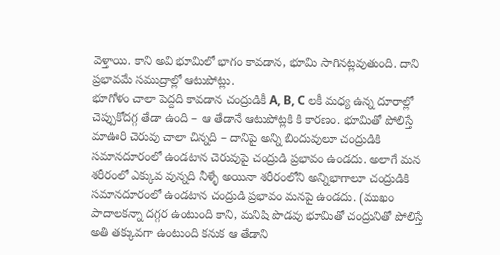వెళ్తాయి. కాని అవి భూమిలో భాగం కావడాన, భూమి సాగినట్లవుతుంది. దాని ప్రభావమే సముద్రాల్లో ఆటుపోట్లు.
భూగోళం చాలా పెద్దది కావడాన చంద్రుడికీ A, B, C లకీ మధ్య ఉన్న దూరాల్లో చెప్పుకోదగ్గ తేడా ఉంది – ఆ తేడానే ఆటుపోట్లకి కి కారణం. భూమితో పోలిస్తే మాఊరి చెరువు చాలా చిన్నది – దానిపై అన్ని బిందువులూ చంద్రుడికి సమానదూరంలో ఉండటాన చెరువుపై చంద్రుడి ప్రభావం ఉండదు. అలాగే మన శరీరంలో ఎక్కువ వున్నది నీళ్ళే అయినా శరీరంలోని అన్నిభాగాలూ చంద్రుడికి సమానదూరంలో ఉండటాన చంద్రుడి ప్రభావం మనపై ఉండదు. (ముఖం పాదాలకన్నా దగ్గర ఉంటుంది కాని, మనిషి పొడవు భూమితో చంద్రునితో పోలిస్తే అతి తక్కువగా ఉంటుంది కనుక ఆ తేడాని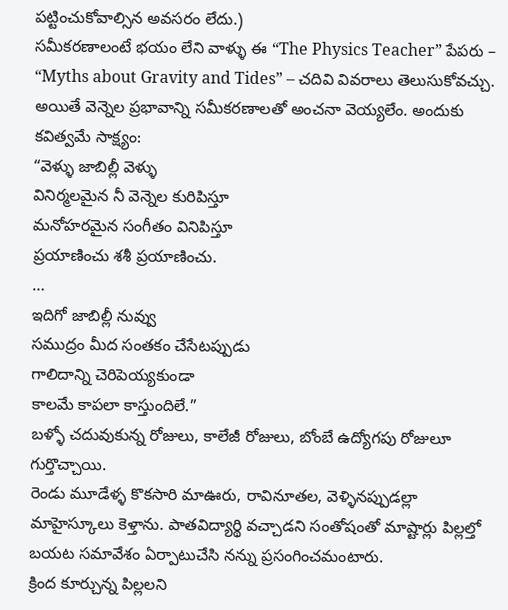పట్టించుకోవాల్సిన అవసరం లేదు.)
సమీకరణాలంటే భయం లేని వాళ్ళు ఈ “The Physics Teacher” పేపరు – “Myths about Gravity and Tides” – చదివి వివరాలు తెలుసుకోవచ్చు. అయితే వెన్నెల ప్రభావాన్ని సమీకరణాలతో అంచనా వెయ్యలేం. అందుకు కవిత్వమే సాక్ష్యం:
“వెళ్ళు జాబిల్లీ వెళ్ళు
వినిర్మలమైన నీ వెన్నెల కురిపిస్తూ
మనోహరమైన సంగీతం వినిపిస్తూ
ప్రయాణించు శశీ ప్రయాణించు.
…
ఇదిగో జాబిల్లీ నువ్వు
సముద్రం మీద సంతకం చేసేటప్పుడు
గాలిదాన్ని చెరిపెయ్యకుండా
కాలమే కాపలా కాస్తుందిలే.”
బళ్ళో చదువుకున్న రోజులు, కాలేజీ రోజులు, బోంబే ఉద్యోగపు రోజులూ గుర్తొచ్చాయి.
రెండు మూడేళ్ళ కొకసారి మాఊరు, రావినూతల, వెళ్ళినప్పుడల్లా మాహైస్కూలు కెళ్తాను. పాతవిద్యార్థి వచ్చాడని సంతోషంతో మాష్టార్లు పిల్లల్తో బయట సమావేశం ఏర్పాటుచేసి నన్ను ప్రసంగించమంటారు.
క్రింద కూర్చున్న పిల్లలని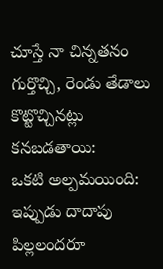చూస్తే నా చిన్నతనం గుర్తొచ్చి, రెండు తేడాలు కొట్టొచ్చినట్లు కనబడతాయి:
ఒకటి అల్పమయింది: ఇప్పుడు దాదాపు పిల్లలందరూ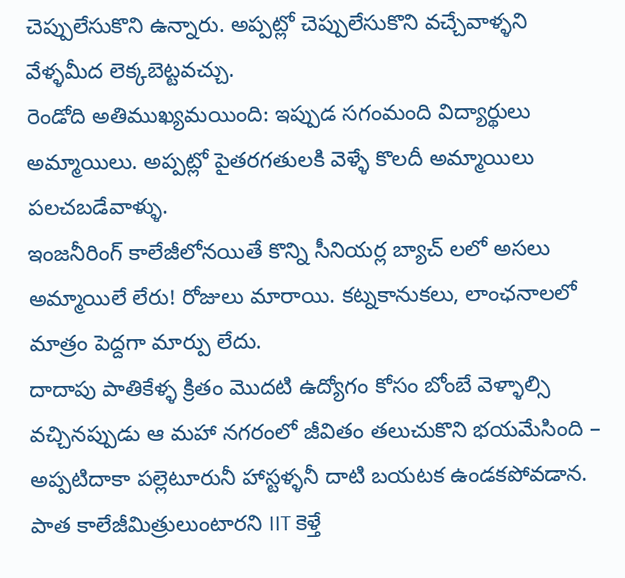చెప్పులేసుకొని ఉన్నారు. అప్పట్లో చెప్పులేసుకొని వచ్చేవాళ్ళని వేళ్ళమీద లెక్కబెట్టవచ్చు.
రెండోది అతిముఖ్యమయింది: ఇప్పుడ సగంమంది విద్యార్థులు అమ్మాయిలు. అప్పట్లో పైతరగతులకి వెళ్ళే కొలదీ అమ్మాయిలు పలచబడేవాళ్ళు.
ఇంజనీరింగ్ కాలేజీలోనయితే కొన్ని సీనియర్ల బ్యాచ్ లలో అసలు అమ్మాయిలే లేరు! రోజులు మారాయి. కట్నకానుకలు, లాంఛనాలలో మాత్రం పెద్దగా మార్పు లేదు.
దాదాపు పాతికేళ్ళ క్రితం మొదటి ఉద్యోగం కోసం బోంబే వెళ్ళాల్సి వచ్చినప్పుడు ఆ మహా నగరంలో జీవితం తలుచుకొని భయమేసింది – అప్పటిదాకా పల్లెటూరునీ హాస్టళ్ళనీ దాటి బయటక ఉండకపోవడాన. పాత కాలేజీమిత్రులుంటారని IIT కెళ్తే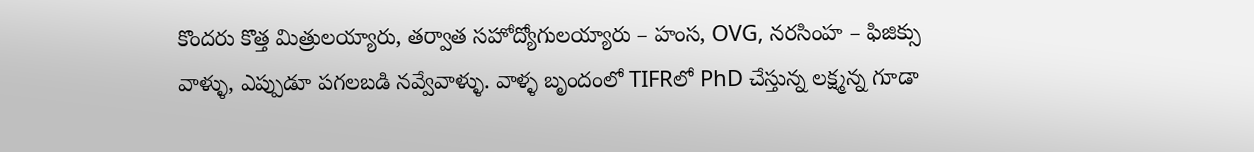కొందరు కొత్త మిత్రులయ్యారు, తర్వాత సహోద్యోగులయ్యారు – హంస, OVG, నరసింహ – ఫిజిక్సు వాళ్ళు, ఎప్పుడూ పగలబడి నవ్వేవాళ్ళు. వాళ్ళ బృందంలో TIFRలో PhD చేస్తున్న లక్ష్మన్న గూడా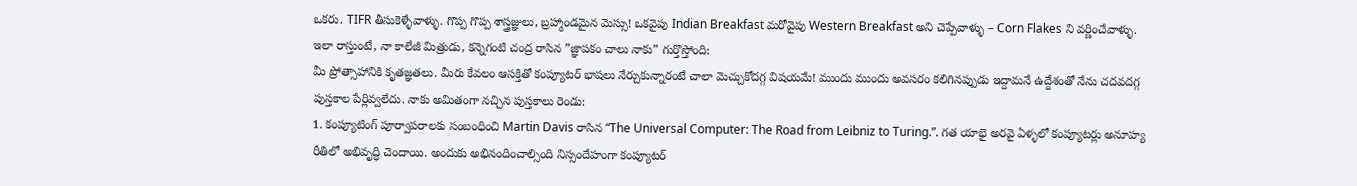ఒకరు. TIFR తీసుకెళ్ళేవాళ్ళు. గొప్ప గొప్ప శాస్త్రజ్ఞులు, బ్రహ్మాండమైన మెస్సు! ఒకవైపు Indian Breakfast మరోవైపు Western Breakfast అని చెప్పేవాళ్ళు – Corn Flakes ని వర్ణించేవాళ్ళు.
ఇలా రాస్తుంటే, నా కాలేజీ మిత్రుడు, కన్నెగంటి చంద్ర రాసిన ”జ్ఞాపకం చాలు నాకు” గుర్తొస్తోంది:
మీ ప్రోత్సాహానికి కృతజ్ఞతలు. మీరు కేవలం ఆసక్తితో కంప్యూటర్ భాషలు నేర్చుకున్నారంటే చాలా మెచ్చుకోదగ్గ విషయమే! ముందు ముందు అవసరం కలిగినప్పుడు ఇద్దామనే ఉద్దేశంతో నేను చదవదగ్గ పుస్తకాల పేర్లివ్వలేదు. నాకు అమితంగా నచ్చిన పుస్తకాలు రెండు:
1. కంప్యూటింగ్ పూర్వాపరాలకు సంబంధించి Martin Davis రాసిన “The Universal Computer: The Road from Leibniz to Turing.”. గత యాభై అరవై ఏళ్ళలో కంప్యూటర్లు అనూహ్య రీతిలో అభివృద్ధి చెందాయి. అందుకు అభినందించాల్సింది నిస్సందేహంగా కంప్యూటర్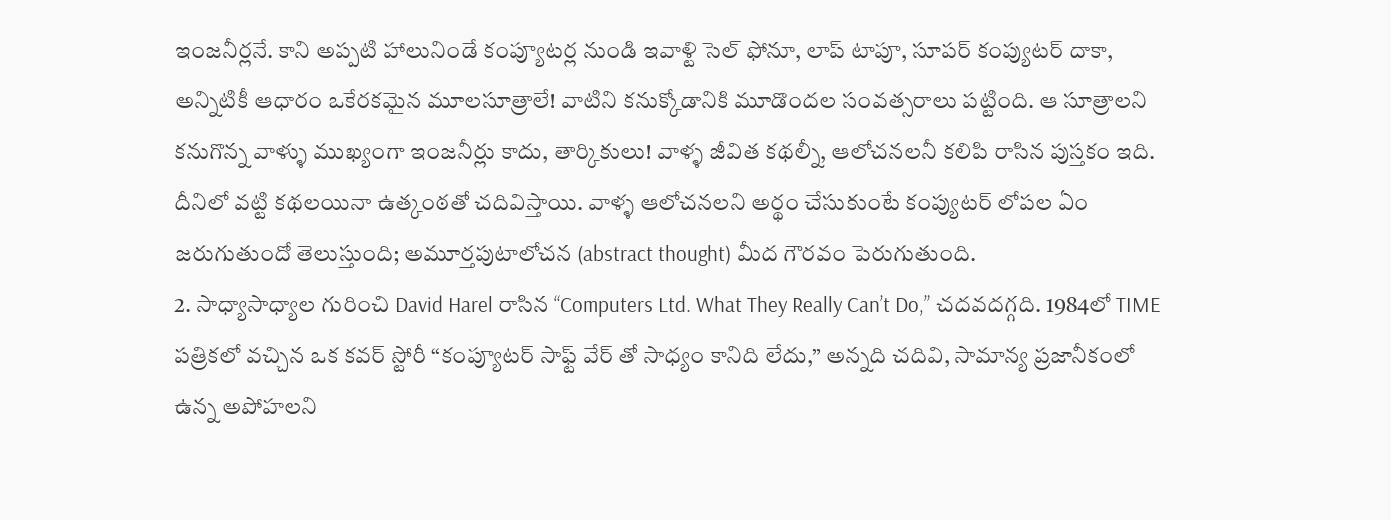ఇంజనీర్లనే. కాని అప్పటి హాలునిండే కంప్యూటర్ల నుండి ఇవాళ్టి సెల్ ఫోనూ, లాప్ టాపూ, సూపర్ కంప్యుటర్ దాకా, అన్నిటికీ ఆధారం ఒకేరకమైన మూలసూత్రాలే! వాటిని కనుక్కోడానికి మూడొందల సంవత్సరాలు పట్టింది. ఆ సూత్రాలని కనుగొన్న వాళ్ళు ముఖ్యంగా ఇంజనీర్లు కాదు, తార్కికులు! వాళ్ళ జీవిత కథల్నీ, ఆలోచనలనీ కలిపి రాసిన పుస్తకం ఇది. దీనిలో వట్టి కథలయినా ఉత్కంఠతో చదివిస్తాయి. వాళ్ళ ఆలోచనలని అర్థం చేసుకుంటే కంప్యుటర్ లోపల ఏం జరుగుతుందో తెలుస్తుంది; అమూర్తపుటాలోచన (abstract thought) మీద గౌరవం పెరుగుతుంది.
2. సాధ్యాసాధ్యాల గురించి David Harel రాసిన “Computers Ltd. What They Really Can’t Do,” చదవదగ్గది. 1984లో TIME పత్రికలో వచ్చిన ఒక కవర్ స్టోరీ “కంప్యూటర్ సాఫ్ట్ వేర్ తో సాధ్యం కానిది లేదు,” అన్నది చదివి, సామాన్య ప్రజానీకంలో ఉన్న అపోహలని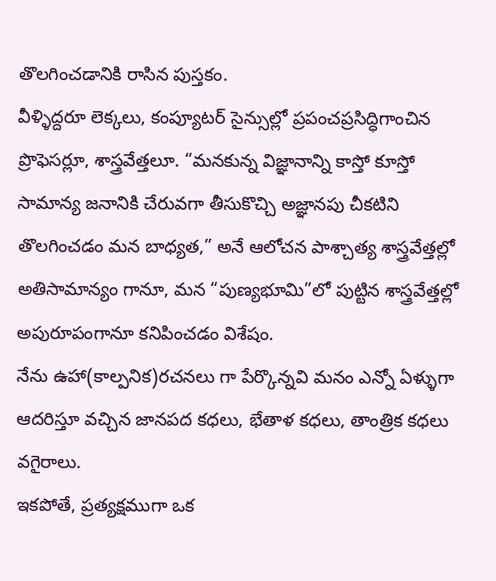తొలగించడానికి రాసిన పుస్తకం.
వీళ్ళిద్దరూ లెక్కలు, కంప్యూటర్ సైన్సుల్లో ప్రపంచప్రసిద్ధిగాంచిన ప్రొఫెసర్లూ, శాస్త్రవేత్తలూ. “మనకున్న విజ్ఞానాన్ని కాస్తో కూస్తో సామాన్య జనానికి చేరువగా తీసుకొచ్చి అజ్ఞానపు చీకటిని తొలగించడం మన బాధ్యత,” అనే ఆలోచన పాశ్చాత్య శాస్త్రవేత్తల్లో అతిసామాన్యం గానూ, మన “పుణ్యభూమి”లో పుట్టిన శాస్త్రవేత్తల్లో అపురూపంగానూ కనిపించడం విశేషం.
నేను ఉహా(కాల్పనిక)రచనలు గా పేర్కొన్నవి మనం ఎన్నో ఏళ్ళుగా ఆదరిస్తూ వచ్చిన జానపద కధలు, భేతాళ కధలు, తాంత్రిక కధలు వగైరాలు.
ఇకపోతే, ప్రత్యక్షముగా ఒక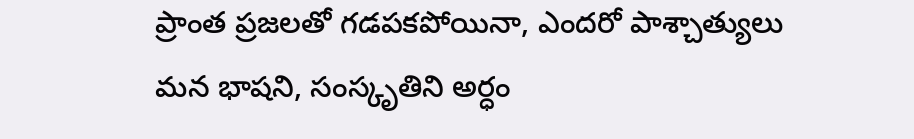ప్రాంత ప్రజలతో గడపకపోయినా, ఎందరో పాశ్చాత్యులు మన భాషని, సంస్కృతిని అర్ధం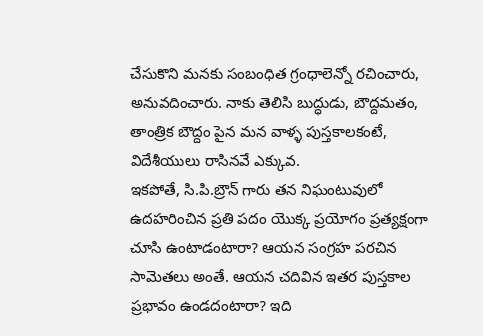చేసుకొని మనకు సంబంధిత గ్రంధాలెన్నో రచించారు, అనువదించారు. నాకు తెలిసి బుద్ధుడు, బౌద్దమతం, తాంత్రిక బౌద్దం పైన మన వాళ్ళ పుస్తకాలకంటే, విదేశీయులు రాసినవే ఎక్కువ.
ఇకపోతే, సి.పి.బ్రౌన్ గారు తన నిఘంటువులో ఉదహరించిన ప్రతి పదం యొక్క ప్రయోగం ప్రత్యక్షంగా చూసి ఉంటాడంటారా? ఆయన సంగ్రహ పరచిన సామెతలు అంతే. ఆయన చదివిన ఇతర పుస్తకాల ప్రభావం ఉండదంటారా? ఇది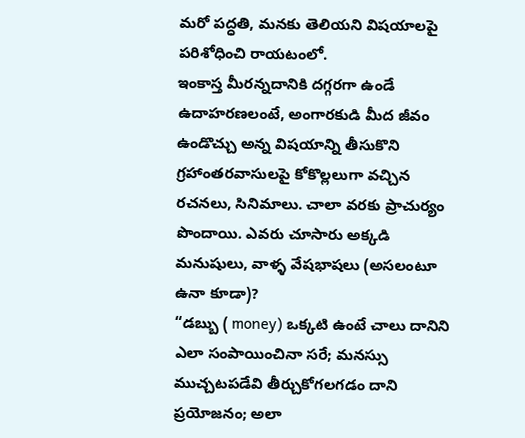మరో పద్ధతి, మనకు తెలియని విషయాలపై పరిశోధించి రాయటంలో.
ఇంకాస్త మీరన్నదానికి దగ్గరగా ఉండే ఉదాహరణలంటే, అంగారకుడి మీద జీవం ఉండొచ్చు అన్న విషయాన్ని తీసుకొని గ్రహాంతరవాసులపై కోకొల్లలుగా వచ్చిన రచనలు, సినిమాలు. చాలా వరకు ప్రాచుర్యం పొందాయి. ఎవరు చూసారు అక్కడి మనుషులు, వాళ్ళ వేషభాషలు (అసలంటూ ఉనా కూడా)?
“డబ్బు ( money) ఒక్కటి ఉంటే చాలు దానిని ఎలా సంపాయించినా సరే; మనస్సు ముచ్చటపడేవి తీర్చుకోగలగడం దాని ప్రయోజనం; అలా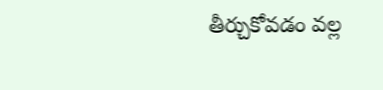తీర్చుకోవడం వల్ల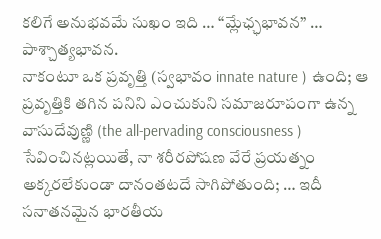కలిగే అనుభవమే సుఖం ఇది … “మ్లేఛ్ఛభావన” … పాశ్చాత్యభావన.
నాకంటూ ఒక ప్రవృత్తి (స్వభావం innate nature ) ఉంది; ఆ ప్రవృత్తికి తగిన పనిని ఎంచుకుని సమాజరూపంగా ఉన్న వాసుదేవుణ్ణి (the all-pervading consciousness ) సేవించినట్లయితే, నా శరీరపోషణ వేరే ప్రయత్నం అక్కరలేకుండా దానంతటదే సాగిపోతుంది; … ఇదీ సనాతనమైన భారతీయ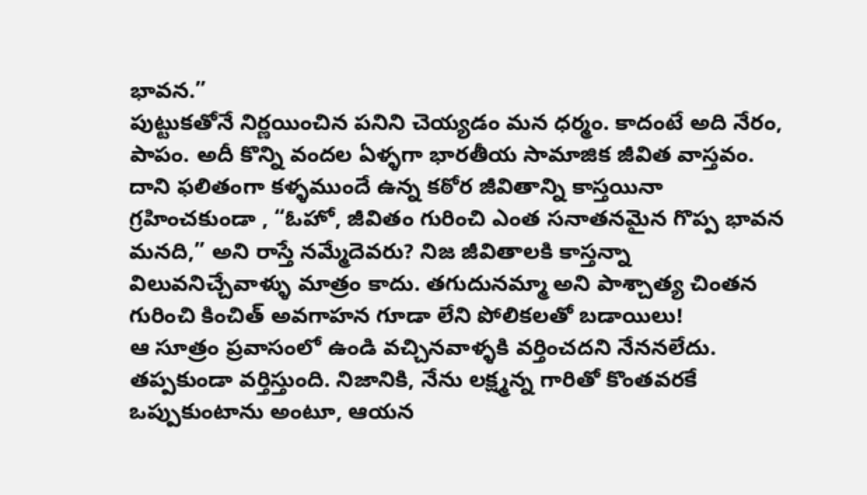భావన.”
పుట్టుకతోనే నిర్ణయించిన పనిని చెయ్యడం మన ధర్మం. కాదంటే అది నేరం, పాపం. అదీ కొన్ని వందల ఏళ్ళగా భారతీయ సామాజిక జీవిత వాస్తవం. దాని ఫలితంగా కళ్ళముందే ఉన్న కఠోర జీవితాన్ని కాస్తయినా గ్రహించకుండా , “ఓహో, జీవితం గురించి ఎంత సనాతనమైన గొప్ప భావన మనది,” అని రాస్తే నమ్మేదెవరు? నిజ జీవితాలకి కాస్తన్నా విలువనిచ్చేవాళ్ళు మాత్రం కాదు. తగుదునమ్మా అని పాశ్చాత్య చింతన గురించి కించిత్ అవగాహన గూడా లేని పోలికలతో బడాయిలు!
ఆ సూత్రం ప్రవాసంలో ఉండి వచ్చినవాళ్ళకి వర్తించదని నేననలేదు. తప్పకుండా వర్తిస్తుంది. నిజానికి, నేను లక్ష్మన్న గారితో కొంతవరకే ఒప్పుకుంటాను అంటూ, ఆయన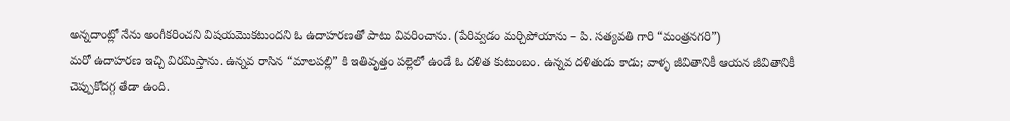అన్నదాంట్లో నేను అంగీకరించని విషయమొకటుందని ఓ ఉదాహరణతో పాటు వివరించాను. (పేరివ్వడం మర్చిపోయాను – పి. సత్యవతి గారి “మంత్రనగరి”)
మరో ఉదాహరణ ఇచ్చి విరమిస్తాను. ఉన్నవ రాసిన “మాలపల్లి” కి ఇతివృత్తం పల్లెలో ఉండే ఓ దళిత కుటుంబం. ఉన్నవ దళితుడు కాడు; వాళ్ళ జీవితానికీ ఆయన జీవితానికీ చెప్పుకోదగ్గ తేడా ఉంది.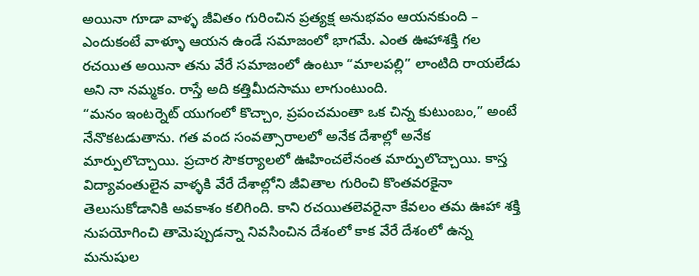అయినా గూడా వాళ్ళ జీవితం గురించిన ప్రత్యక్ష అనుభవం ఆయనకుంది – ఎందుకంటే వాళ్ళూ ఆయన ఉండే సమాజంలో భాగమే. ఎంత ఊహాశక్తి గల రచయిత అయినా తను వేరే సమాజంలో ఉంటూ “మాలపల్లి” లాంటిది రాయలేడు అని నా నమ్మకం. రాస్తే అది కత్తిమీదసాము లాగుంటుంది.
“మనం ఇంటర్నెట్ యుగంలో కొచ్చాం, ప్రపంచమంతా ఒక చిన్న కుటుంబం,” అంటే నేనొకటడుతాను. గత వంద సంవత్సారాలలో అనేక దేశాల్లో అనేక మార్పులొచ్చాయి. ప్రచార సౌకర్యాలలో ఊహించలేనంత మార్పులొచ్చాయి. కాస్త విద్యావంతులైన వాళ్ళకి వేరే దేశాల్లోని జీవితాల గురించి కొంతవరకైనా తెలుసుకోడానికి అవకాశం కలిగింది. కాని రచయితలెవరైనా కేవలం తమ ఊహా శక్తి నుపయోగించి తామెప్పుడన్నా నివసించిన దేశంలో కాక వేరే దేశంలో ఉన్న మనుషుల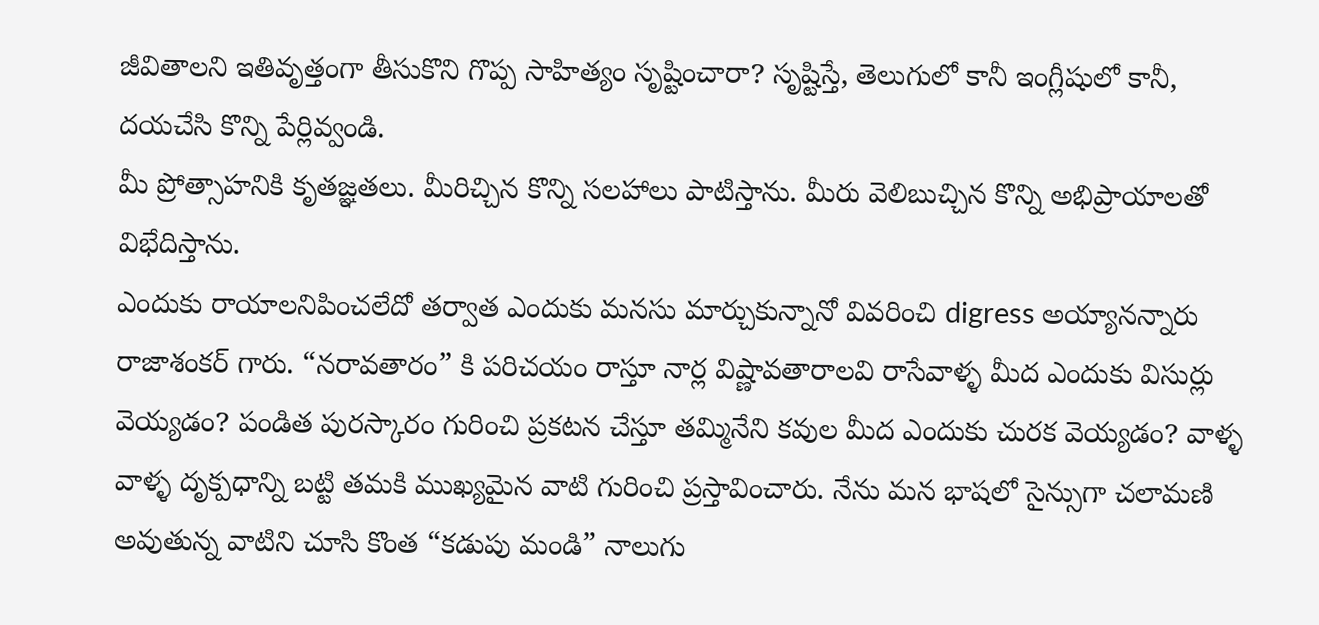జీవితాలని ఇతివృత్తంగా తీసుకొని గొప్ప సాహిత్యం సృష్టించారా? సృష్టిస్తే, తెలుగులో కానీ ఇంగ్లీషులో కానీ, దయచేసి కొన్ని పేర్లివ్వండి.
మీ ప్రోత్సాహనికి కృతజ్ఞతలు. మీరిచ్చిన కొన్ని సలహాలు పాటిస్తాను. మీరు వెలిబుచ్చిన కొన్ని అభిప్రాయాలతో విభేదిస్తాను.
ఎందుకు రాయాలనిపించలేదో తర్వాత ఎందుకు మనసు మార్చుకున్నానో వివరించి digress అయ్యానన్నారు రాజాశంకర్ గారు. “నరావతారం” కి పరిచయం రాస్తూ నార్ల విష్ణావతారాలవి రాసేవాళ్ళ మీద ఎందుకు విసుర్లు వెయ్యడం? పండిత పురస్కారం గురించి ప్రకటన చేస్తూ తమ్మినేని కవుల మీద ఎందుకు చురక వెయ్యడం? వాళ్ళ వాళ్ళ దృక్పధాన్ని బట్టి తమకి ముఖ్యమైన వాటి గురించి ప్రస్తావించారు. నేను మన భాషలో సైన్సుగా చలామణి అవుతున్న వాటిని చూసి కొంత “కడుపు మండి” నాలుగు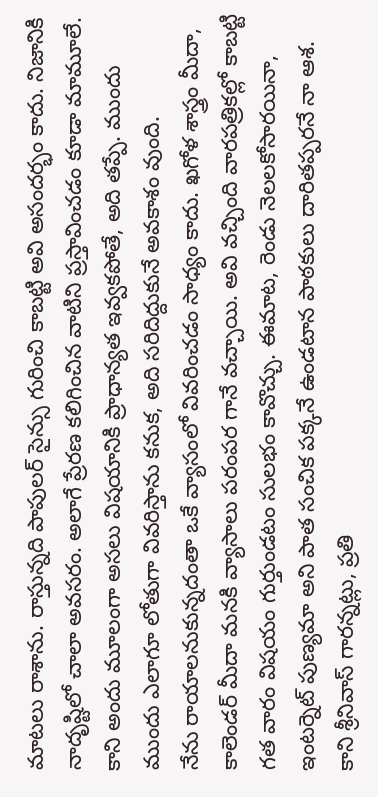మాటలు రాశాను. రాస్తున్నది పాపులర్ సైన్సు గురించి కాబట్టి అవి అసందర్భం కాదు. నిజానికి నాదృష్టిలో చాలా అవసరం. అలాగే ప్రేరణ కలిగించిన వాటిని ప్రస్తావించడం కూడా మామూలే.
కాని అందు మూలంగా అసలు విషయానికి ప్రాధాన్యత ఇవ్వకపోతే, అది తప్పే. ముందు ముందు ఎలాగూ లోతుగా వివరిస్తాను కనుక, అది సరిదిద్దుకునే అవకాశం వుంది.
నేను రాయాలనుకున్నదంతా ఒకే వ్యాసంలో వివరించడం సాధ్యం కాదు. ఖగోళ శాస్త్రం మీదా, కాలెండర్ మీదా మనకి వ్యాసాలు పరంపర గానే వచ్చాయి. అవి వచ్చింది వారపత్రికల్లో కాబట్టి గత వారం విషయం గుర్తుండటం సులభం కావొచ్చు. ఈమాట, రెండు నెలలకోసారయినా, ఇంటర్నెట్ పుణ్యమా అని పాత సంచిక పక్కనే ఉండటాన పాఠకులు దారితప్పరనే నా ఆశ. కాని శ్రీనివాస్ గారన్నట్లు, ప్రతి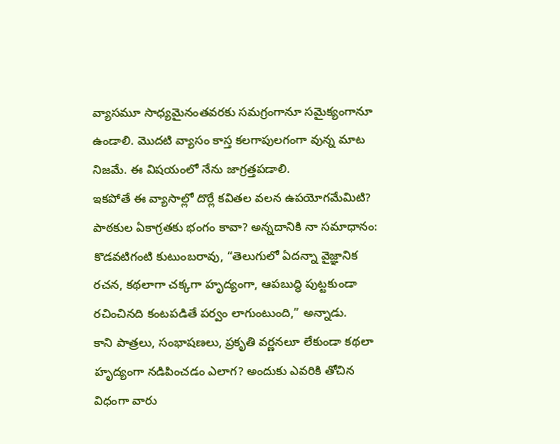వ్యాసమూ సాధ్యమైనంతవరకు సమగ్రంగానూ సమైక్యంగానూ ఉండాలి. మొదటి వ్యాసం కాస్త కలగాపులగంగా వున్న మాట నిజమే. ఈ విషయంలో నేను జాగ్రత్తపడాలి.
ఇకపోతే ఈ వ్యాసాల్లో దొర్లే కవితల వలన ఉపయోగమేమిటి? పాఠకుల ఏకాగ్రతకు భంగం కావా? అన్నదానికి నా సమాధానం: కొడవటిగంటి కుటుంబరావు, “తెలుగులో ఏదన్నా వైజ్ఞానిక రచన, కథలాగా చక్కగా హృద్యంగా, ఆపబుద్ధి పుట్టకుండా రచించినది కంటపడితే పర్వం లాగుంటుంది,” అన్నాడు.
కాని పాత్రలు, సంభాషణలు, ప్రకృతి వర్ణనలూ లేకుండా కథలా హృద్యంగా నడిపించడం ఎలాగ? అందుకు ఎవరికి తోచిన విధంగా వారు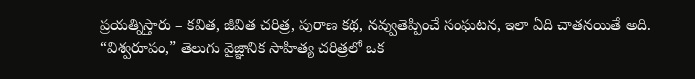ప్రయత్నిస్తారు – కవిత, జీవిత చరిత్ర, పురాణ కథ, నవ్వుతెప్పించే సంఘటన, ఇలా ఏది చాతనయితే అది.
“విశ్వరూపం,” తెలుగు వైజ్ఞానిక సాహిత్య చరిత్రలో ఒక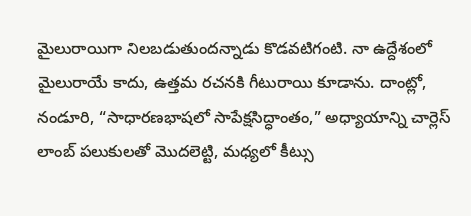మైలురాయిగా నిలబడుతుందన్నాడు కొడవటిగంటి. నా ఉద్దేశంలో మైలురాయే కాదు, ఉత్తమ రచనకి గీటురాయి కూడాను. దాంట్లో, నండూరి, “సాధారణభాషలో సాపేక్షసిద్ధాంతం,” అధ్యాయాన్ని చార్లెస్ లాంబ్ పలుకులతో మొదలెట్టి, మధ్యలో కీట్సు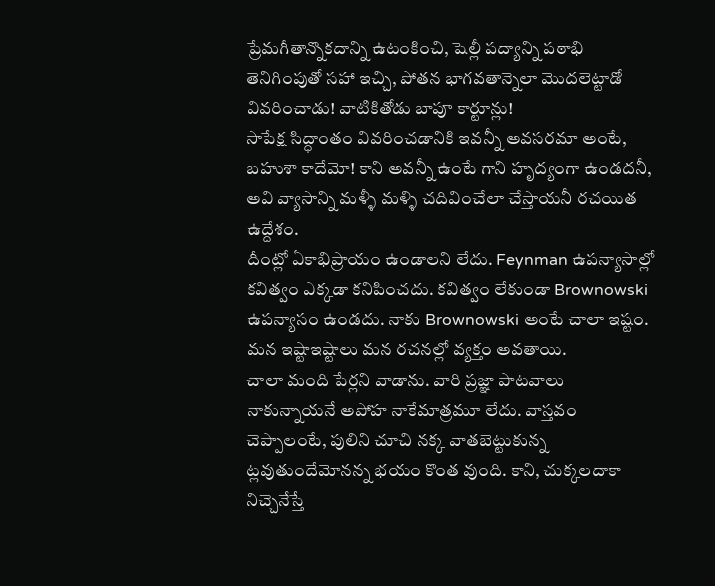ప్రేమగీతాన్నొకదాన్ని ఉటంకించి, షెల్లీ పద్యాన్ని పఠాభి తెనిగింపుతో సహా ఇచ్చి, పోతన భాగవతాన్నెలా మొదలెట్టాడో వివరించాడు! వాటికితోడు బాపూ కార్టూన్లు!
సాపేక్ష సిద్ధాంతం వివరించడానికి ఇవన్నీ అవసరమా అంటే, బహుశా కాదేమో! కాని అవన్నీ ఉంటే గాని హృద్యంగా ఉండదనీ, అవి వ్యాసాన్ని మళ్ళీ మళ్ళి చదివించేలా చేస్తాయనీ రచయిత ఉద్దేశం.
దీంట్లో ఏకాభిప్రాయం ఉండాలని లేదు. Feynman ఉపన్యాసాల్లో కవిత్వం ఎక్కడా కనిపించదు. కవిత్వం లేకుండా Brownowski ఉపన్యాసం ఉండదు. నాకు Brownowski అంటే చాలా ఇష్టం. మన ఇష్టాఇష్టాలు మన రచనల్లో వ్యక్తం అవతాయి.
చాలా మంది పేర్లని వాడాను. వారి ప్రజ్ఞా పాటవాలు నాకున్నాయనే అపోహ నాకేమాత్రమూ లేదు. వాస్తవం చెప్పాలంటే, పులిని చూచి నక్క వాతబెట్టుకున్న ట్లవుతుందేమోనన్న భయం కొంత వుంది. కాని, చుక్కలదాకా నిచ్చెనేస్తే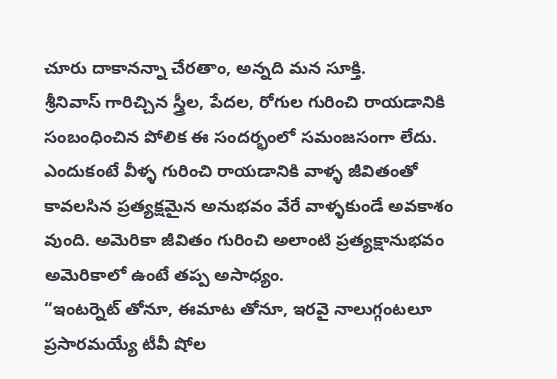చూరు దాకానన్నా చేరతాం, అన్నది మన సూక్తి.
శ్రీనివాస్ గారిచ్చిన స్త్రీల, పేదల, రోగుల గురించి రాయడానికి సంబంధించిన పోలిక ఈ సందర్భంలో సమంజసంగా లేదు. ఎందుకంటే వీళ్ళ గురించి రాయడానికి వాళ్ళ జీవితంతో కావలసిన ప్రత్యక్షమైన అనుభవం వేరే వాళ్ళకుండే అవకాశం వుంది. అమెరికా జీవితం గురించి అలాంటి ప్రత్యక్షానుభవం అమెరికాలో ఉంటే తప్ప అసాధ్యం.
“ఇంటర్నెట్ తోనూ, ఈమాట తోనూ, ఇరవై నాలుగ్గంటలూ ప్రసారమయ్యే టీవీ షోల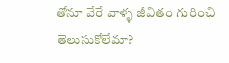తోనూ వేరే వాళ్ళ జీవితం గురించి తెలుసుకోలేమా?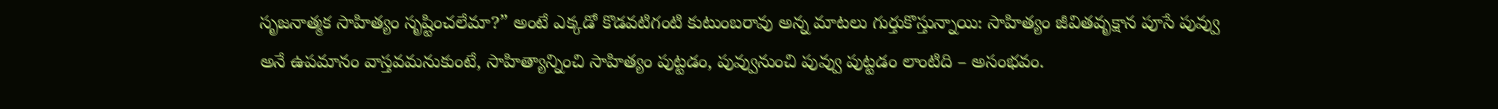సృజనాత్మక సాహిత్యం సృష్టించలేమా?” అంటే ఎక్కడో కొడవటిగంటి కుటుంబరావు అన్న మాటలు గుర్తుకొస్తున్నాయి: సాహిత్యం జీవితవృక్షాన పూసే పువ్వు అనే ఉపమానం వాస్తవమనుకుంటే, సాహిత్యాన్నించి సాహిత్యం పుట్టడం, పువ్వునుంచి పువ్వు పుట్టడం లాంటిది – అసంభవం.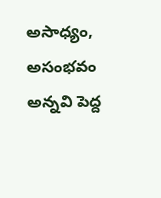అసాధ్యం, అసంభవం అన్నవి పెద్ద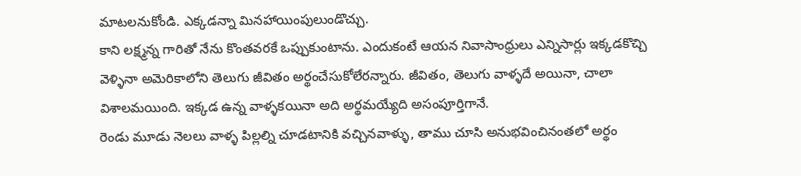మాటలనుకోండి. ఎక్కడన్నా మినహాయింపులుండొచ్చు.
కాని లక్ష్మన్న గారితో నేను కొంతవరకే ఒప్పుకుంటాను. ఎందుకంటే ఆయన నివాసాంధ్రులు ఎన్నిసార్లు ఇక్కడకొచ్చి వెళ్ళినా అమెరికాలోని తెలుగు జీవితం అర్థంచేసుకోలేరన్నారు. జీవితం, తెలుగు వాళ్ళదే అయినా, చాలా విశాలమయింది. ఇక్కడ ఉన్న వాళ్ళకయినా అది అర్థమయ్యేది అసంపూర్తిగానే.
రెండు మూడు నెలలు వాళ్ళ పిల్లల్ని చూడటానికి వచ్చినవాళ్ళు, తాము చూసి అనుభవించినంతలో అర్థం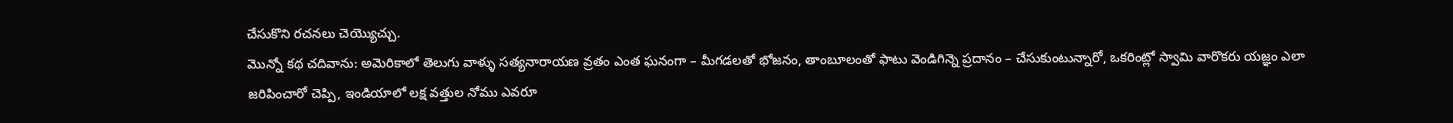చేసుకొని రచనలు చెయ్యొచ్చు.
మొన్నో కథ చదివాను: అమెరికాలో తెలుగు వాళ్ళు సత్యనారాయణ వ్రతం ఎంత ఘనంగా – మీగడలతో భోజనం, తాంబూలంతో ఫాటు వెండిగిన్నె ప్రదానం – చేసుకుంటున్నారో, ఒకరింట్లో స్వామి వారొకరు యజ్ఞం ఎలా జరిపించారో చెప్పి, ఇండియాలో లక్ష వత్తుల నోము ఎవరూ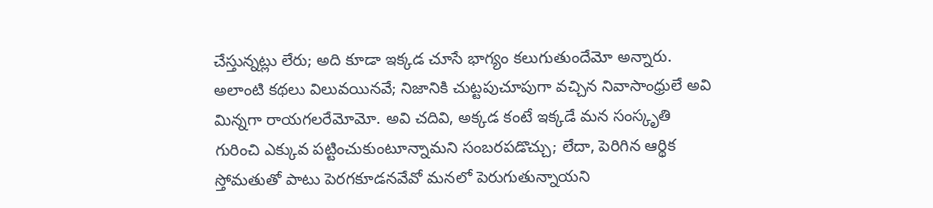చేస్తున్నట్లు లేరు; అది కూడా ఇక్కడ చూసే భాగ్యం కలుగుతుందేమో అన్నారు.
అలాంటి కథలు విలువయినవే; నిజానికి చుట్టపుచూపుగా వచ్చిన నివాసాంధ్రులే అవి మిన్నగా రాయగలరేమోమో. అవి చదివి, అక్కడ కంటే ఇక్కడే మన సంస్కృతి గురించి ఎక్కువ పట్టించుకుంటూన్నామని సంబరపడొచ్చు; లేదా, పెరిగిన ఆర్థిక స్తోమతుతో పాటు పెరగకూడనవేవో మనలో పెరుగుతున్నాయని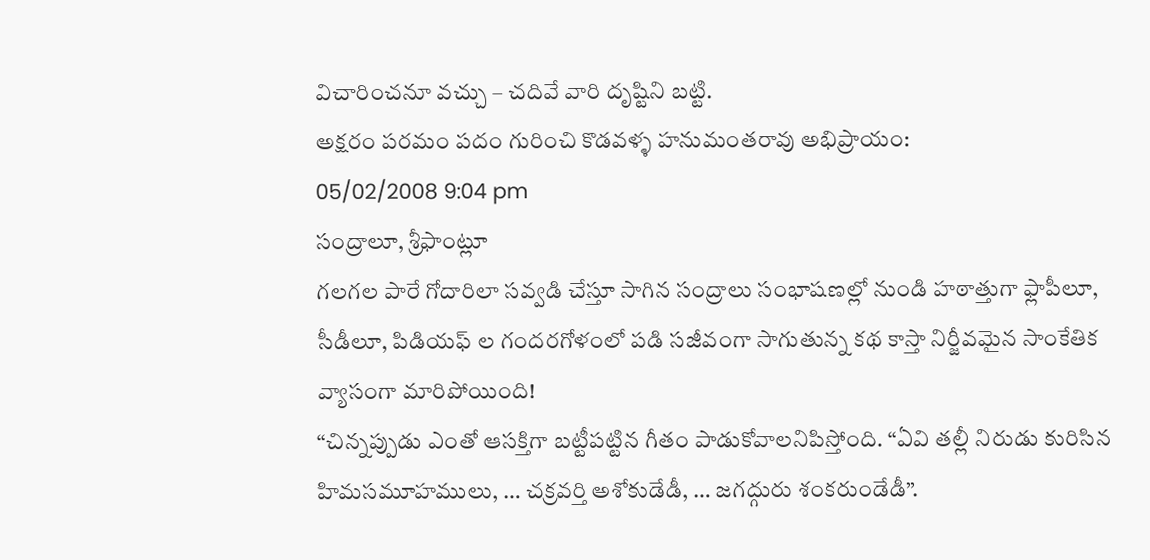విచారించనూ వచ్చు – చదివే వారి దృష్టిని బట్టి.
అక్షరం పరమం పదం గురించి కొడవళ్ళ హనుమంతరావు అభిప్రాయం:
05/02/2008 9:04 pm
సంద్రాలూ, శ్రీఫాంట్లూ
గలగల పారే గోదారిలా సవ్వడి చేస్తూ సాగిన సంద్రాలు సంభాషణల్లో నుండి హఠాత్తుగా ఫ్లాపీలూ, సీడీలూ, పిడియఫ్ ల గందరగోళంలో పడి సజీవంగా సాగుతున్న కథ కాస్తా నిర్జీవమైన సాంకేతిక వ్యాసంగా మారిపోయింది!
“చిన్నప్పుడు ఎంతో ఆసక్తిగా బట్టీపట్టిన గీతం పాడుకోవాలనిపిస్తోంది. “ఏవి తల్లీ నిరుడు కురిసిన హిమసమూహములు, … చక్రవర్తి అశోకుడేడీ, … జగద్గురు శంకరుండేడీ”.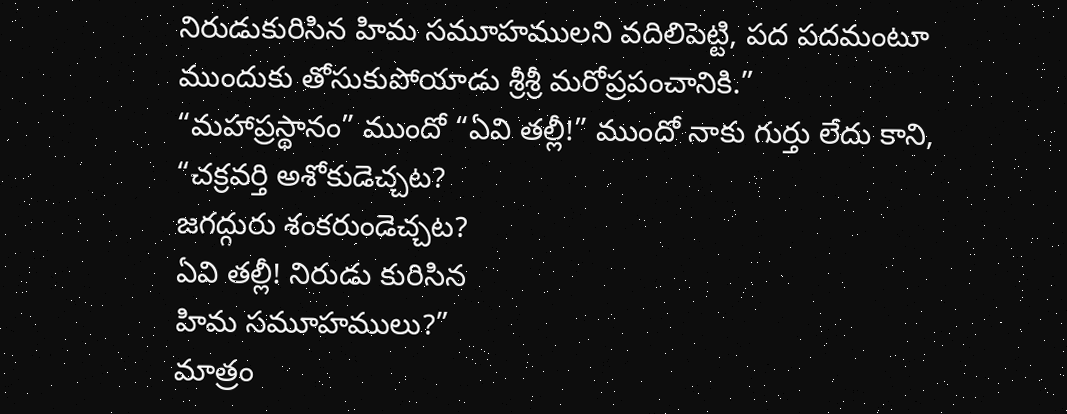నిరుడుకురిసిన హిమ సమూహములని వదిలిపెట్టి, పద పదమంటూ ముందుకు తోసుకుపోయాడు శ్రీశ్రీ మరోప్రపంచానికి.”
“మహాప్రస్థానం” ముందో “ఏవి తల్లీ!” ముందో నాకు గుర్తు లేదు కాని,
“చక్రవర్తి అశోకుడెచ్చట?
జగద్గురు శంకరుండెచ్చట?
ఏవి తల్లీ! నిరుడు కురిసిన
హిమ సమూహములు?”
మాత్రం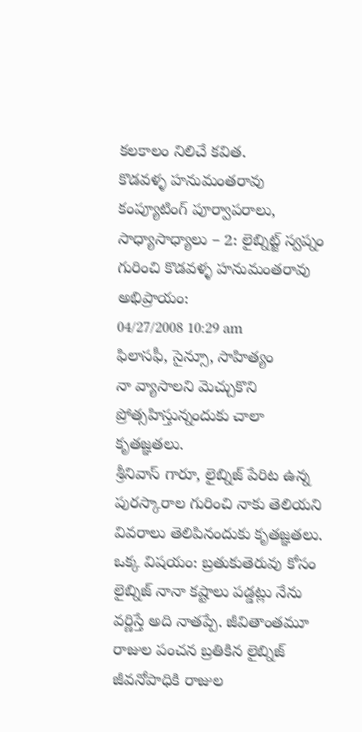కలకాలం నిలిచే కవిత.
కొడవళ్ళ హనుమంతరావు
కంప్యూటింగ్ పూర్వాపరాలు, సాధ్యాసాధ్యాలు – 2: లైబ్నిట్జ్ స్వప్నం గురించి కొడవళ్ళ హనుమంతరావు అభిప్రాయం:
04/27/2008 10:29 am
ఫిలాసఫీ, సైన్సూ, సాహిత్యం
నా వ్యాసాలని మెచ్చుకొని ప్రోత్సహిస్తున్నందుకు చాలా కృతజ్ఞతలు.
శ్రీనివాస్ గారూ, లైబ్నిజ్ పేరిట ఉన్న పురస్కారాల గురించి నాకు తెలియని వివరాలు తెలిపినందుకు కృతజ్ఞతలు. ఒక్క విషయం: బ్రతుకుతెరువు కోసం లైబ్నిజ్ నానా కష్టాలు పడ్డట్లు నేను వర్ణిస్తే అది నాతప్పే. జీవితాంతమూ రాజుల పంచన బ్రతికిన లైబ్నిజ్ జీవనోపాధికి రాజుల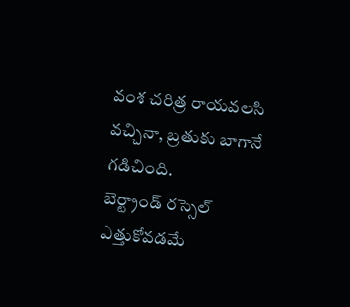వంశ చరిత్ర రాయవలసి వచ్చినా, బ్రతుకు బాగానే గడిచింది.
బెర్ట్రాండ్ రస్సెల్ ఎత్తుకోవడమే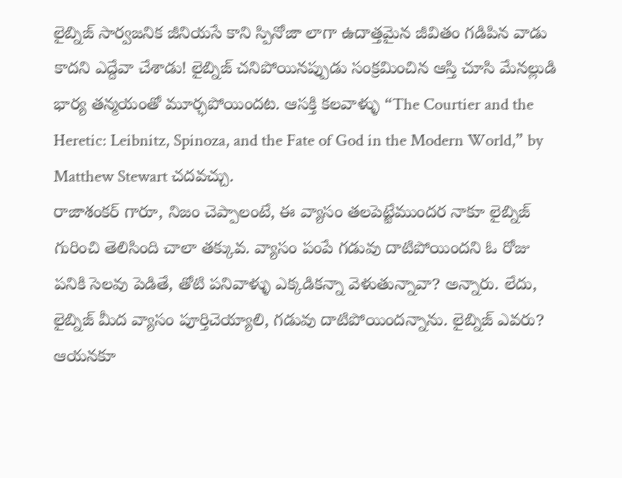లైబ్నిజ్ సార్వజనిక జీనియసే కాని స్పినోజా లాగా ఉదాత్తమైన జీవితం గడిపిన వాడు కాదని ఎద్దేవా చేశాడు! లైబ్నిజ్ చనిపోయినప్పుడు సంక్రమించిన ఆస్తి చూసి మేనల్లుడి భార్య తన్మయంతో మూర్ఛపోయిందట. ఆసక్తి కలవాళ్ళు “The Courtier and the Heretic: Leibnitz, Spinoza, and the Fate of God in the Modern World,” by Matthew Stewart చదవచ్చు.
రాజాశంకర్ గారూ, నిజం చెప్పాలంటే, ఈ వ్యాసం తలపెట్టేముందర నాకూ లైబ్నిజ్ గురించి తెలిసింది చాలా తక్కువ. వ్యాసం పంపే గడువు దాటిపోయిందని ఓ రోజు పనికి సెలవు పెడితే, తోటి పనివాళ్ళు ఎక్కడికన్నా వెళుతున్నావా? అన్నారు. లేదు, లైబ్నిజ్ మీద వ్యాసం పూర్తిచెయ్యాలి, గడువు దాటిపోయిందన్నాను. లైబ్నిజ్ ఎవరు? ఆయనకూ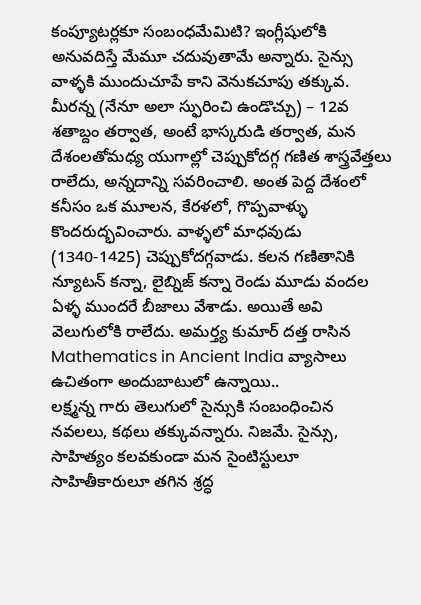కంప్యూటర్లకూ సంబంధమేమిటి? ఇంగ్లీషులోకి అనువదిస్తే మేమూ చదువుతామే అన్నారు. సైన్సు వాళ్ళకి ముందుచూపే కాని వెనుకచూపు తక్కువ.
మీరన్న (నేనూ అలా స్ఫురించి ఉండొచ్చు) – 12వ శతాబ్దం తర్వాత, అంటే భాస్కరుడి తర్వాత, మన దేశంలతోమధ్య యుగాల్లో చెప్పుకోదగ్గ గణిత శాస్త్రవేత్తలు రాలేదు, అన్నదాన్ని సవరించాలి. అంత పెద్ద దేశంలో కనీసం ఒక మూలన, కేరళలో, గొప్పవాళ్ళు కొందరుద్భవించారు. వాళ్ళలో మాధవుడు (1340-1425) చెప్పుకోదగ్గవాడు. కలన గణితానికి న్యూటన్ కన్నా, లైబ్నిజ్ కన్నా రెండు మూడు వందల ఏళ్ళ ముందరే బీజాలు వేశాడు. అయితే అవి వెలుగులోకి రాలేదు. అమర్త్య కుమార్ దత్త రాసిన Mathematics in Ancient India వ్యాసాలు ఉచితంగా అందుబాటులో ఉన్నాయి..
లక్ష్మన్న గారు తెలుగులో సైన్సుకి సంబంధించిన నవలలు, కథలు తక్కువన్నారు. నిజమే. సైన్సు, సాహిత్యం కలవకుండా మన సైంటిస్టులూ సాహితీకారులూ తగిన శ్రద్ధ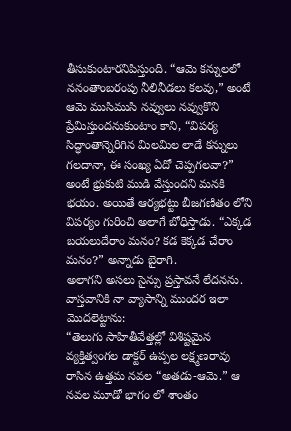తీసుకుంటారనిపిస్తుంది. “ఆమె కన్నులలో ననంతాంబరంపు నీలినీడలు కలవు,” అంటే ఆమె ముసిముసి నవ్వులు నవ్వుకొని ప్రేమిస్తుందనుకుంటాం కాని, “విపర్య సిద్ధాంతాన్నెరిగిన మిలమిల లాడే కన్నులు గలదానా, ఈ సంఖ్య ఏదో చెప్పగలవా?” అంటే భ్రుకుటి ముడి వేస్తుందని మనకి భయం. అయితే ఆర్యభట్టు బీజగణితం లోని విపర్యం గురించి అలాగే బోధిస్తాడు. “ఎక్కడ బయలుదేరాం మనం? కడ కెక్కడ చేరాం మనం?” అన్నాడు బైరాగి.
అలాగని అసలు సైన్సు ప్రస్తావనే లేదనను. వాస్తవానికి నా వ్యాసాన్ని ముందర ఇలా మొదలెట్టాను:
“తెలుగు సాహితీవేత్తల్లో విశిష్టమైన వ్యక్తిత్వంగల డాక్టర్ ఉప్పల లక్ష్మణరావు రాసిన ఉత్తమ నవల “అతడు-ఆమె.” ఆ నవల మూడో భాగం లో శాంతం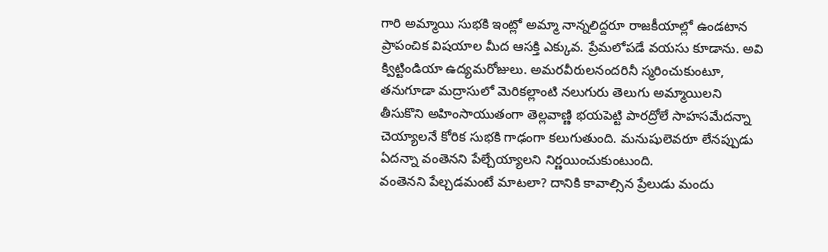గారి అమ్మాయి సుభకి ఇంట్లో అమ్మా నాన్నలిద్దరూ రాజకీయాల్లో ఉండటాన ప్రాపంచిక విషయాల మీద ఆసక్తి ఎక్కువ. ప్రేమలోపడే వయసు కూడాను. అవి క్విట్టిండియా ఉద్యమరోజులు. అమరవీరులనందరినీ స్మరించుకుంటూ, తనుగూడా మద్రాసులో మెరికల్లాంటి నలుగురు తెలుగు అమ్మాయిలని తీసుకొని అహింసాయుతంగా తెల్లవాణ్ణి భయపెట్టి పారద్రోలే సాహసమేదన్నా చెయ్యాలనే కోరిక సుభకి గాఢంగా కలుగుతుంది. మనుషులెవరూ లేనప్పుడు ఏదన్నా వంతెనని పేల్చేయ్యాలని నిర్ణయించుకుంటుంది.
వంతెనని పేల్చడమంటే మాటలా? దానికి కావాల్సిన ప్రేలుడు మందు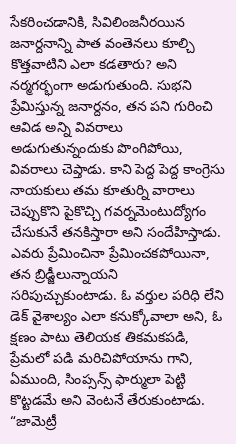సేకరించడానికి, సివిలింజనీరయిన జనార్దనాన్ని పాత వంతెనలు కూల్చి కొత్తవాటిని ఎలా కడతారు? అని నర్మగర్భంగా అడుగుతుంది. సుభని ప్రేమిస్తున్న జనార్దనం, తన పని గురించి ఆవిడ అన్ని వివరాలు అడుగుతున్నందుకు పొంగిపోయి, వివరాలు చెప్తాడు. కాని పెద్ద పెద్ద కాంగ్రెసు నాయకులు తమ కూతుర్ని వారాలు చెప్పుకొని పైకొచ్చి గవర్నమెంటుద్యోగం చేసుకునే తనకిస్తారా అని సందేహిస్తాడు. ఎవరు ప్రేమించినా ప్రేమించకపోయినా, తన బ్రిడ్జీలున్నాయని సరిపుచ్చుకుంటాడు. ఓ వర్తుల పరిధి లేని డెక్ వైశాల్యం ఎలా కనుక్కోవాలా అని, ఓ క్షణం పాటు తెలియక తికమకపడి, ప్రేమలో పడి మరిచిపోయాను గాని, ఏముంది, సింప్సన్స్ ఫార్ములా పెట్టి కొట్టడమే అని వెంటనే తేరుకుంటాడు.
“జామెట్రీ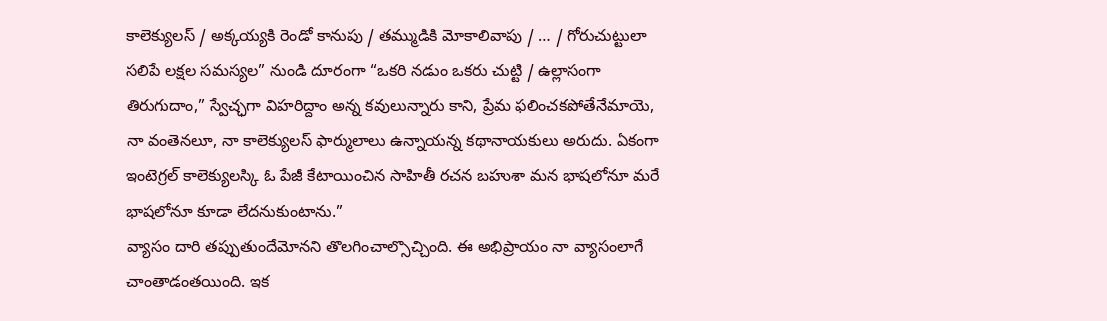కాలెక్యులస్ / అక్కయ్యకి రెండో కానుపు / తమ్ముడికి మోకాలివాపు / … / గోరుచుట్టులా సలిపే లక్షల సమస్యల” నుండి దూరంగా “ఒకరి నడుం ఒకరు చుట్టి / ఉల్లాసంగా తిరుగుదాం,” స్వేచ్ఛగా విహరిద్దాం అన్న కవులున్నారు కాని, ప్రేమ ఫలించకపోతేనేమాయె, నా వంతెనలూ, నా కాలెక్యులస్ ఫార్ములాలు ఉన్నాయన్న కథానాయకులు అరుదు. ఏకంగా ఇంటెగ్రల్ కాలెక్యులస్కి ఓ పేజీ కేటాయించిన సాహితీ రచన బహుశా మన భాషలోనూ మరే భాషలోనూ కూడా లేదనుకుంటాను.”
వ్యాసం దారి తప్పుతుందేమోనని తొలగించాల్సొచ్చింది. ఈ అభిప్రాయం నా వ్యాసంలాగే చాంతాడంతయింది. ఇక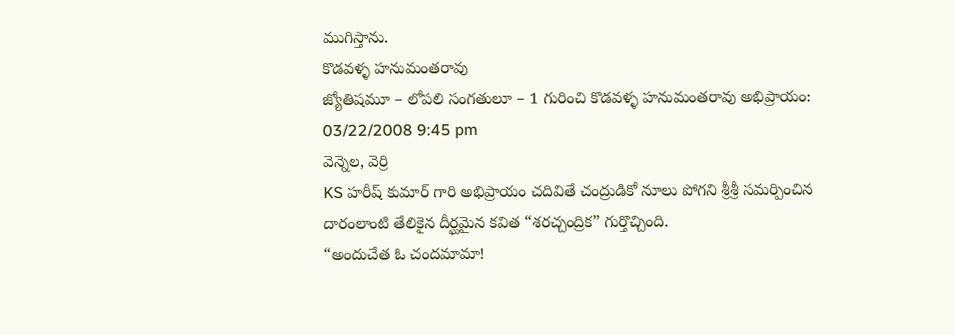ముగిస్తాను.
కొడవళ్ళ హనుమంతరావు
జ్యోతిషమూ – లోపలి సంగతులూ – 1 గురించి కొడవళ్ళ హనుమంతరావు అభిప్రాయం:
03/22/2008 9:45 pm
వెన్నెల, వెర్రి
KS హరీష్ కుమార్ గారి అభిప్రాయం చదివితే చంద్రుడికో నూలు పోగని శ్రీశ్రీ సమర్పించిన దారంలాంటి తేలికైన దీర్ఘమైన కవిత “శరచ్చంద్రిక” గుర్తొచ్చింది.
“అందుచేత ఓ చందమామా!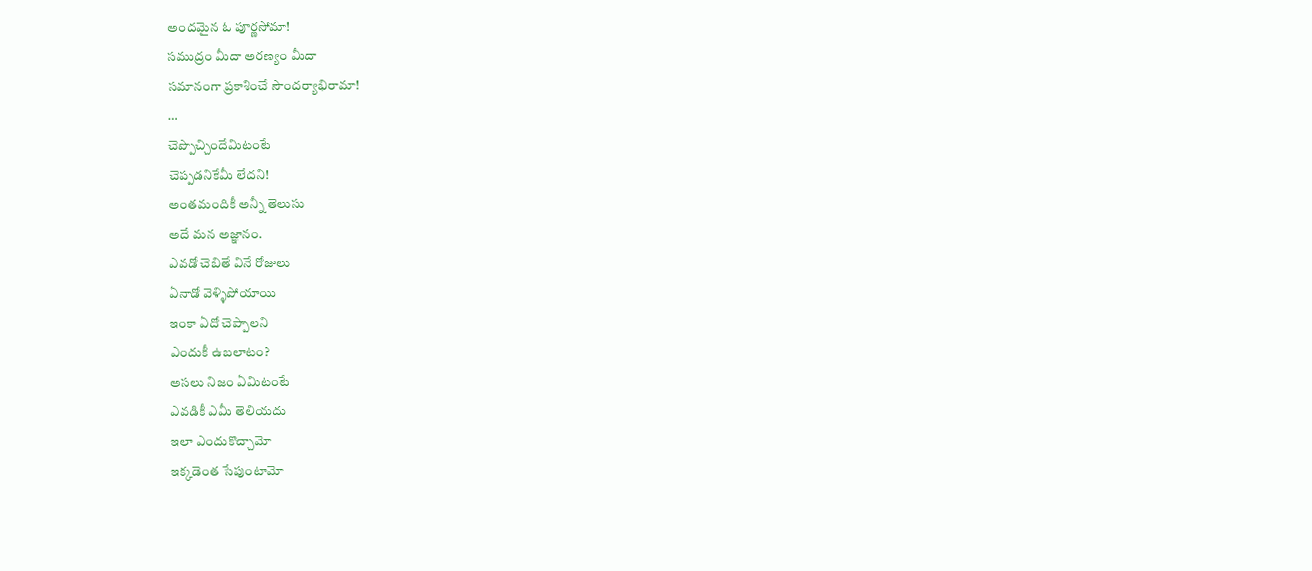అందమైన ఓ పూర్ణసోమా!
సముద్రం మీదా అరణ్యం మీదా
సమానంగా ప్రకాశించే సౌందర్యాభిరామా!
…
చెప్పొచ్చిందేమిటంటే
చెప్పడనికేమీ లేదని!
అంతమందికీ అన్నీ తెలుసు
అదే మన అజ్ఞానం.
ఎవడో చెబితే వినే రోజులు
ఏనాడో వెళ్ళిపోయాయి
ఇంకా ఏదో చెప్పాలని
ఎందుకీ ఉబలాటం?
అసలు నిజం ఏమిటంటే
ఎవడికీ ఎమీ తెలియదు
ఇలా ఎందుకొచ్చామో
ఇక్కడెంత సేపుంటామో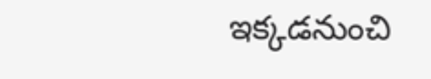ఇక్కడనుంచి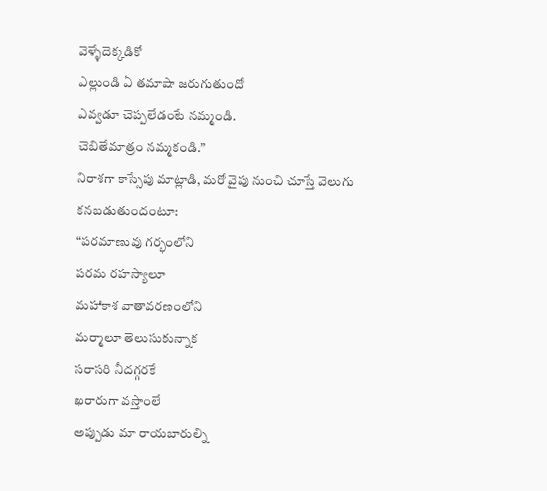వెళ్ళేదెక్కడికో
ఎల్లుండి ఏ తమాషా జరుగుతుందో
ఎవ్వడూ చెప్పలేడంటే నమ్మండి.
చెబితేమాత్రం నమ్మకండి.”
నిరాశగా కాస్సేపు మాట్లాడి, మరో వైపు నుంచి చూస్తే వెలుగు కనబడుతుందంటూ:
“పరమాణువు గర్భంలోని
పరమ రహస్యాలూ
మహాకాశ వాతావరణంలోని
మర్మాలూ తెలుసుకున్నాక
సరాసరి నీదగ్గరకే
ఖరారుగా వస్తాంలే
అప్పుడు మా రాయబారుల్ని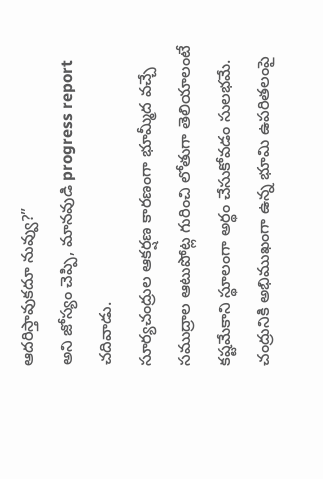ఆదరిస్తావుకదూ నువ్వు?”
అని జోస్యం చెప్పి, మానవుడి progress report చదివాడు.
సూర్యచంద్రుల ఆకర్షణ కారణంగా భూమ్మీద వచ్చే సముద్రాల ఆటుపోట్ల గురించి లోతుగా తెలియాలంటే కష్టమేకాని స్థూలంగా అర్థం చేసుకోవడం సులభమే. చంద్రునికి అభిముఖంగా ఉన్న భూమి ఉపరితలంపై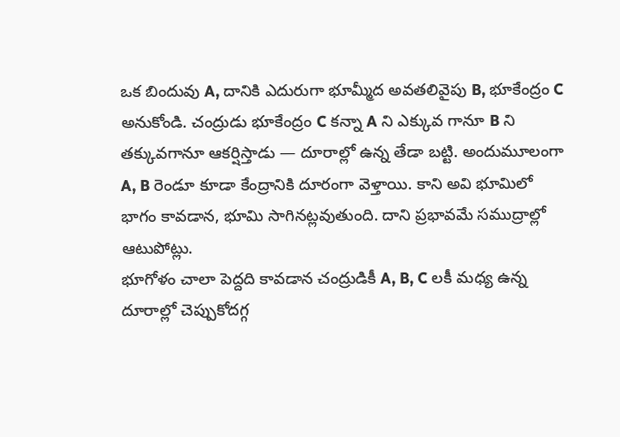ఒక బిందువు A, దానికి ఎదురుగా భూమ్మీద అవతలివైపు B, భూకేంద్రం C అనుకోండి. చంద్రుడు భూకేంద్రం C కన్నా A ని ఎక్కువ గానూ B ని తక్కువగానూ ఆకర్షిస్తాడు — దూరాల్లో ఉన్న తేడా బట్టి. అందుమూలంగా A, B రెండూ కూడా కేంద్రానికి దూరంగా వెళ్తాయి. కాని అవి భూమిలో భాగం కావడాన, భూమి సాగినట్లవుతుంది. దాని ప్రభావమే సముద్రాల్లో ఆటుపోట్లు.
భూగోళం చాలా పెద్దది కావడాన చంద్రుడికీ A, B, C లకీ మధ్య ఉన్న దూరాల్లో చెప్పుకోదగ్గ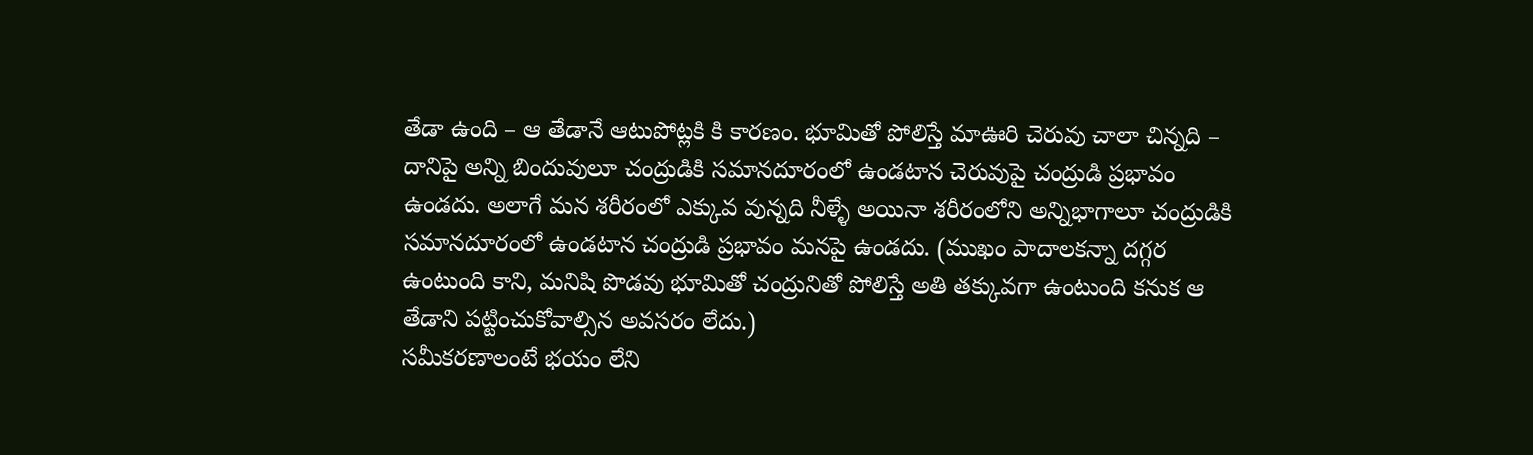తేడా ఉంది – ఆ తేడానే ఆటుపోట్లకి కి కారణం. భూమితో పోలిస్తే మాఊరి చెరువు చాలా చిన్నది – దానిపై అన్ని బిందువులూ చంద్రుడికి సమానదూరంలో ఉండటాన చెరువుపై చంద్రుడి ప్రభావం ఉండదు. అలాగే మన శరీరంలో ఎక్కువ వున్నది నీళ్ళే అయినా శరీరంలోని అన్నిభాగాలూ చంద్రుడికి సమానదూరంలో ఉండటాన చంద్రుడి ప్రభావం మనపై ఉండదు. (ముఖం పాదాలకన్నా దగ్గర ఉంటుంది కాని, మనిషి పొడవు భూమితో చంద్రునితో పోలిస్తే అతి తక్కువగా ఉంటుంది కనుక ఆ తేడాని పట్టించుకోవాల్సిన అవసరం లేదు.)
సమీకరణాలంటే భయం లేని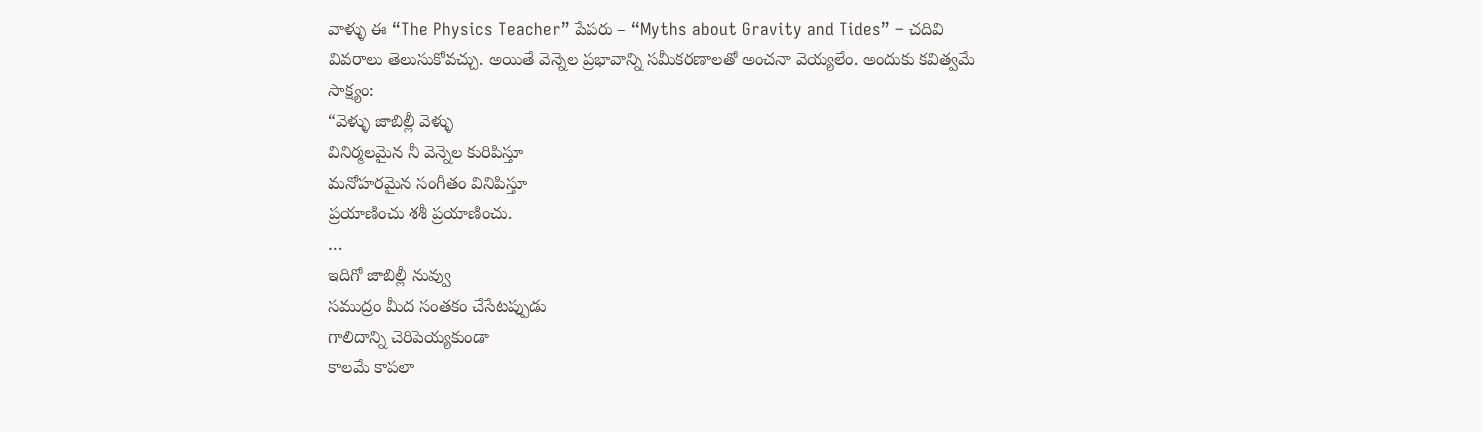వాళ్ళు ఈ “The Physics Teacher” పేపరు – “Myths about Gravity and Tides” – చదివి వివరాలు తెలుసుకోవచ్చు. అయితే వెన్నెల ప్రభావాన్ని సమీకరణాలతో అంచనా వెయ్యలేం. అందుకు కవిత్వమే సాక్ష్యం:
“వెళ్ళు జాబిల్లీ వెళ్ళు
వినిర్మలమైన నీ వెన్నెల కురిపిస్తూ
మనోహరమైన సంగీతం వినిపిస్తూ
ప్రయాణించు శశీ ప్రయాణించు.
…
ఇదిగో జాబిల్లీ నువ్వు
సముద్రం మీద సంతకం చేసేటప్పుడు
గాలిదాన్ని చెరిపెయ్యకుండా
కాలమే కాపలా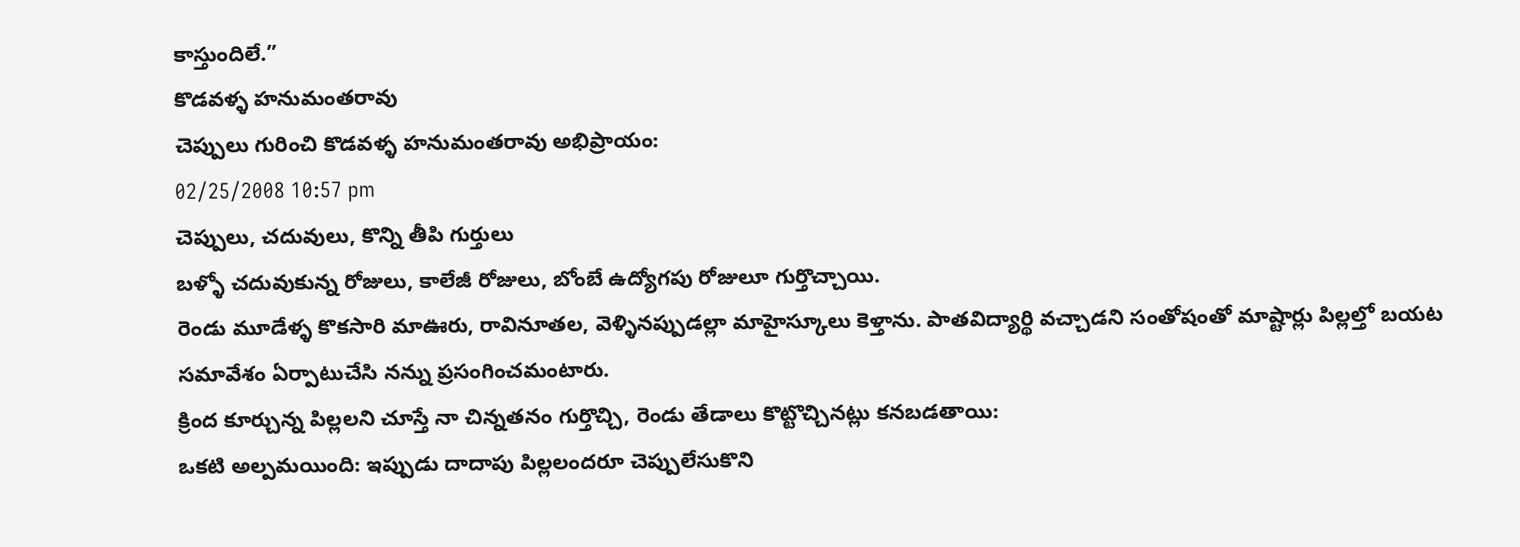కాస్తుందిలే.”
కొడవళ్ళ హనుమంతరావు
చెప్పులు గురించి కొడవళ్ళ హనుమంతరావు అభిప్రాయం:
02/25/2008 10:57 pm
చెప్పులు, చదువులు, కొన్ని తీపి గుర్తులు
బళ్ళో చదువుకున్న రోజులు, కాలేజీ రోజులు, బోంబే ఉద్యోగపు రోజులూ గుర్తొచ్చాయి.
రెండు మూడేళ్ళ కొకసారి మాఊరు, రావినూతల, వెళ్ళినప్పుడల్లా మాహైస్కూలు కెళ్తాను. పాతవిద్యార్థి వచ్చాడని సంతోషంతో మాష్టార్లు పిల్లల్తో బయట సమావేశం ఏర్పాటుచేసి నన్ను ప్రసంగించమంటారు.
క్రింద కూర్చున్న పిల్లలని చూస్తే నా చిన్నతనం గుర్తొచ్చి, రెండు తేడాలు కొట్టొచ్చినట్లు కనబడతాయి:
ఒకటి అల్పమయింది: ఇప్పుడు దాదాపు పిల్లలందరూ చెప్పులేసుకొని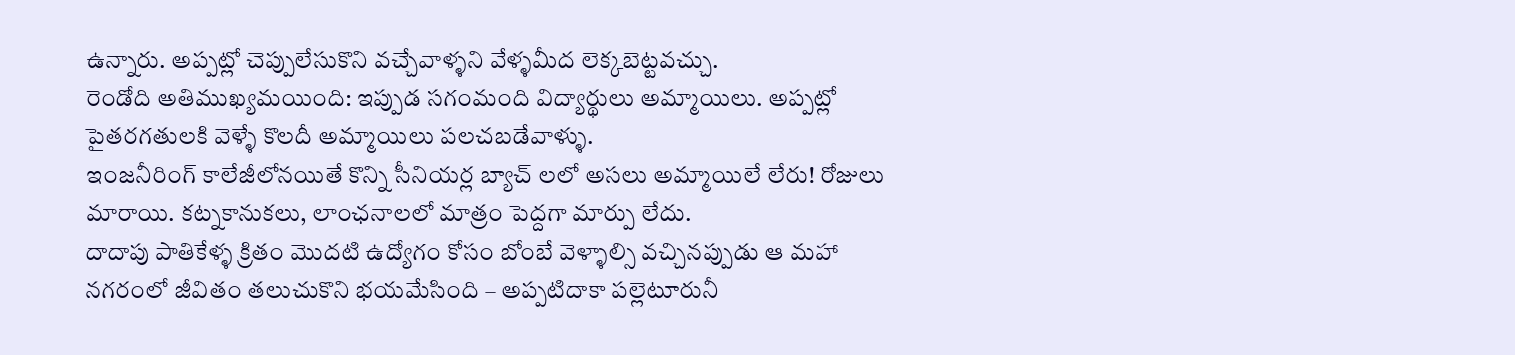ఉన్నారు. అప్పట్లో చెప్పులేసుకొని వచ్చేవాళ్ళని వేళ్ళమీద లెక్కబెట్టవచ్చు.
రెండోది అతిముఖ్యమయింది: ఇప్పుడ సగంమంది విద్యార్థులు అమ్మాయిలు. అప్పట్లో పైతరగతులకి వెళ్ళే కొలదీ అమ్మాయిలు పలచబడేవాళ్ళు.
ఇంజనీరింగ్ కాలేజీలోనయితే కొన్ని సీనియర్ల బ్యాచ్ లలో అసలు అమ్మాయిలే లేరు! రోజులు మారాయి. కట్నకానుకలు, లాంఛనాలలో మాత్రం పెద్దగా మార్పు లేదు.
దాదాపు పాతికేళ్ళ క్రితం మొదటి ఉద్యోగం కోసం బోంబే వెళ్ళాల్సి వచ్చినప్పుడు ఆ మహా నగరంలో జీవితం తలుచుకొని భయమేసింది – అప్పటిదాకా పల్లెటూరునీ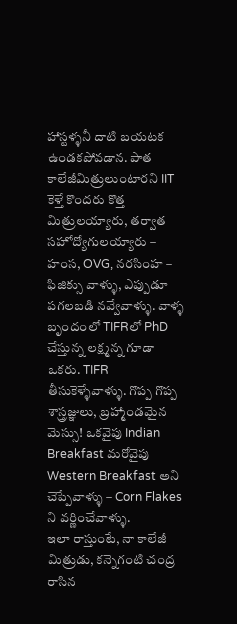హాస్టళ్ళనీ దాటి బయటక ఉండకపోవడాన. పాత కాలేజీమిత్రులుంటారని IIT కెళ్తే కొందరు కొత్త మిత్రులయ్యారు, తర్వాత సహోద్యోగులయ్యారు – హంస, OVG, నరసింహ – ఫిజిక్సు వాళ్ళు, ఎప్పుడూ పగలబడి నవ్వేవాళ్ళు. వాళ్ళ బృందంలో TIFRలో PhD చేస్తున్న లక్ష్మన్న గూడా ఒకరు. TIFR తీసుకెళ్ళేవాళ్ళు. గొప్ప గొప్ప శాస్త్రజ్ఞులు, బ్రహ్మాండమైన మెస్సు! ఒకవైపు Indian Breakfast మరోవైపు Western Breakfast అని చెప్పేవాళ్ళు – Corn Flakes ని వర్ణించేవాళ్ళు.
ఇలా రాస్తుంటే, నా కాలేజీ మిత్రుడు, కన్నెగంటి చంద్ర రాసిన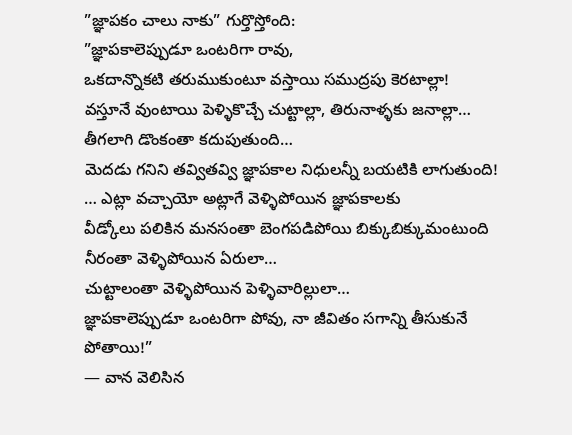”జ్ఞాపకం చాలు నాకు” గుర్తొస్తోంది:
”జ్ఞాపకాలెప్పుడూ ఒంటరిగా రావు,
ఒకదాన్నొకటి తరుముకుంటూ వస్తాయి సముద్రపు కెరటాల్లా!
వస్తూనే వుంటాయి పెళ్ళికొచ్చే చుట్టాల్లా, తిరునాళ్ళకు జనాల్లా…
తీగలాగి డొంకంతా కదుపుతుంది…
మెదడు గనిని తవ్వితవ్వి జ్ఞాపకాల నిధులన్నీ బయటికి లాగుతుంది!
… ఎట్లా వచ్చాయో అట్లాగే వెళ్ళిపోయిన జ్ఞాపకాలకు
వీడ్కోలు పలికిన మనసంతా బెంగపడిపోయి బిక్కుబిక్కుమంటుంది
నీరంతా వెళ్ళిపోయిన ఏరులా…
చుట్టాలంతా వెళ్ళిపోయిన పెళ్ళివారిల్లులా…
జ్ఞాపకాలెప్పుడూ ఒంటరిగా పోవు, నా జీవితం సగాన్ని తీసుకునే పోతాయి!”
— వాన వెలిసిన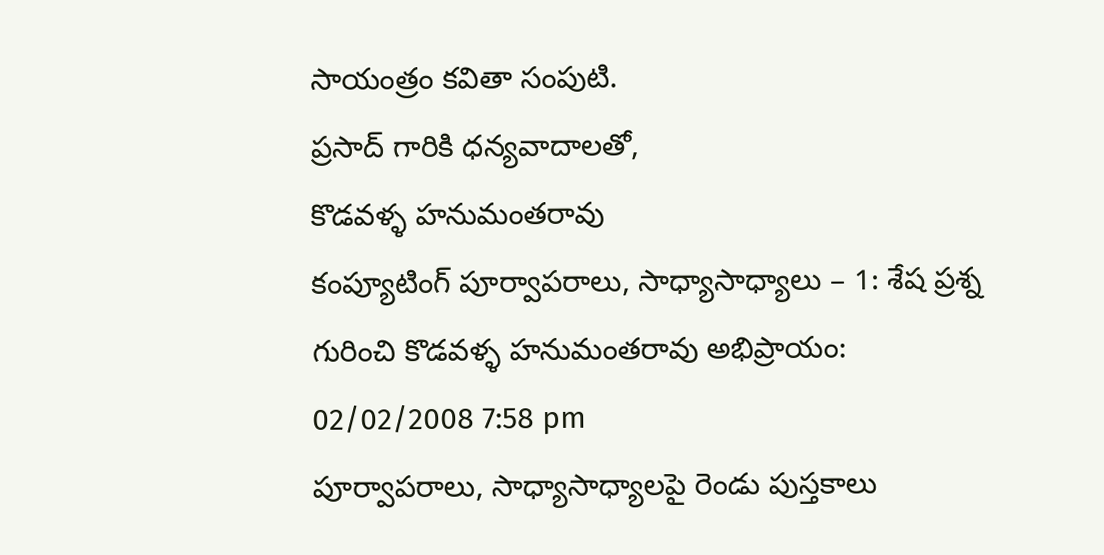సాయంత్రం కవితా సంపుటి.
ప్రసాద్ గారికి ధన్యవాదాలతో,
కొడవళ్ళ హనుమంతరావు
కంప్యూటింగ్ పూర్వాపరాలు, సాధ్యాసాధ్యాలు – 1: శేష ప్రశ్న గురించి కొడవళ్ళ హనుమంతరావు అభిప్రాయం:
02/02/2008 7:58 pm
పూర్వాపరాలు, సాధ్యాసాధ్యాలపై రెండు పుస్తకాలు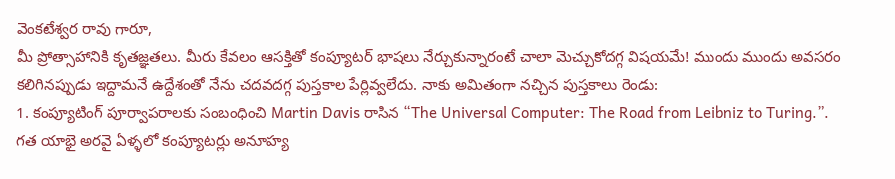వెంకటేశ్వర రావు గారూ,
మీ ప్రోత్సాహానికి కృతజ్ఞతలు. మీరు కేవలం ఆసక్తితో కంప్యూటర్ భాషలు నేర్చుకున్నారంటే చాలా మెచ్చుకోదగ్గ విషయమే! ముందు ముందు అవసరం కలిగినప్పుడు ఇద్దామనే ఉద్దేశంతో నేను చదవదగ్గ పుస్తకాల పేర్లివ్వలేదు. నాకు అమితంగా నచ్చిన పుస్తకాలు రెండు:
1. కంప్యూటింగ్ పూర్వాపరాలకు సంబంధించి Martin Davis రాసిన “The Universal Computer: The Road from Leibniz to Turing.”. గత యాభై అరవై ఏళ్ళలో కంప్యూటర్లు అనూహ్య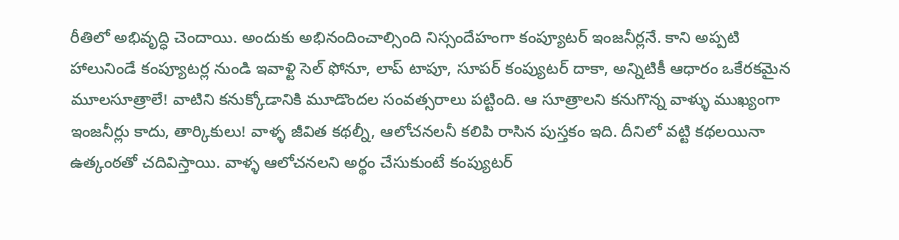రీతిలో అభివృద్ధి చెందాయి. అందుకు అభినందించాల్సింది నిస్సందేహంగా కంప్యూటర్ ఇంజనీర్లనే. కాని అప్పటి హాలునిండే కంప్యూటర్ల నుండి ఇవాళ్టి సెల్ ఫోనూ, లాప్ టాపూ, సూపర్ కంప్యుటర్ దాకా, అన్నిటికీ ఆధారం ఒకేరకమైన మూలసూత్రాలే! వాటిని కనుక్కోడానికి మూడొందల సంవత్సరాలు పట్టింది. ఆ సూత్రాలని కనుగొన్న వాళ్ళు ముఖ్యంగా ఇంజనీర్లు కాదు, తార్కికులు! వాళ్ళ జీవిత కథల్నీ, ఆలోచనలనీ కలిపి రాసిన పుస్తకం ఇది. దీనిలో వట్టి కథలయినా ఉత్కంఠతో చదివిస్తాయి. వాళ్ళ ఆలోచనలని అర్థం చేసుకుంటే కంప్యుటర్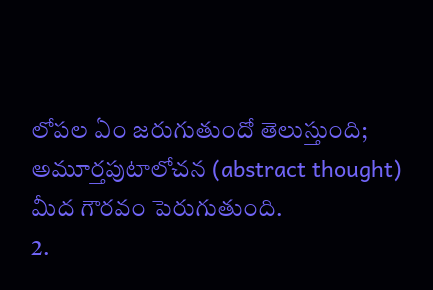లోపల ఏం జరుగుతుందో తెలుస్తుంది; అమూర్తపుటాలోచన (abstract thought) మీద గౌరవం పెరుగుతుంది.
2.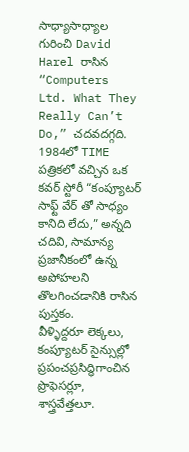సాధ్యాసాధ్యాల గురించి David Harel రాసిన “Computers Ltd. What They Really Can’t Do,” చదవదగ్గది. 1984లో TIME పత్రికలో వచ్చిన ఒక కవర్ స్టోరీ “కంప్యూటర్ సాఫ్ట్ వేర్ తో సాధ్యం కానిది లేదు,” అన్నది చదివి, సామాన్య ప్రజానీకంలో ఉన్న అపోహలని తొలగించడానికి రాసిన పుస్తకం.
వీళ్ళిద్దరూ లెక్కలు, కంప్యూటర్ సైన్సుల్లో ప్రపంచప్రసిద్ధిగాంచిన ప్రొఫెసర్లూ, శాస్త్రవేత్తలూ.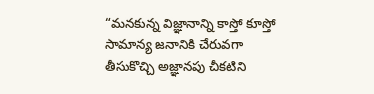“మనకున్న విజ్ఞానాన్ని కాస్తో కూస్తో సామాన్య జనానికి చేరువగా తీసుకొచ్చి అజ్ఞానపు చీకటిని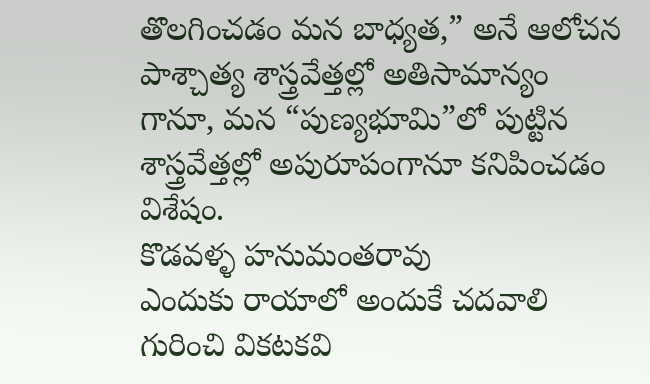తొలగించడం మన బాధ్యత,” అనే ఆలోచన పాశ్చాత్య శాస్త్రవేత్తల్లో అతిసామాన్యం గానూ, మన “పుణ్యభూమి”లో పుట్టిన శాస్త్రవేత్తల్లో అపురూపంగానూ కనిపించడం విశేషం.
కొడవళ్ళ హనుమంతరావు
ఎందుకు రాయాలో అందుకే చదవాలి గురించి వికటకవి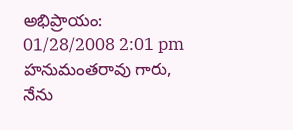అభిప్రాయం:
01/28/2008 2:01 pm
హనుమంతరావు గారు,
నేను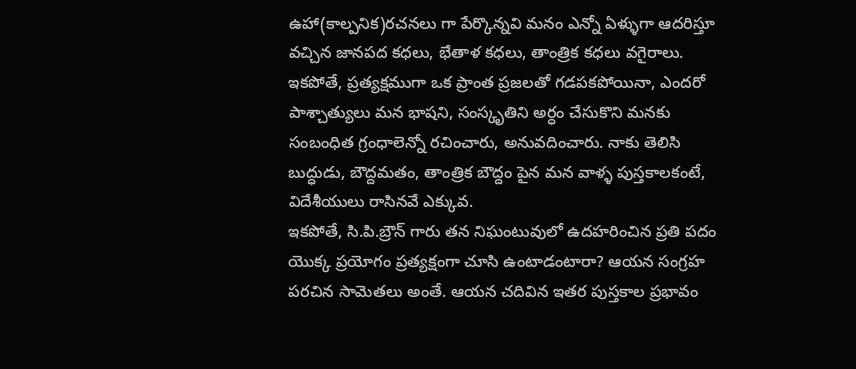ఉహా(కాల్పనిక)రచనలు గా పేర్కొన్నవి మనం ఎన్నో ఏళ్ళుగా ఆదరిస్తూ వచ్చిన జానపద కధలు, భేతాళ కధలు, తాంత్రిక కధలు వగైరాలు.
ఇకపోతే, ప్రత్యక్షముగా ఒక ప్రాంత ప్రజలతో గడపకపోయినా, ఎందరో పాశ్చాత్యులు మన భాషని, సంస్కృతిని అర్ధం చేసుకొని మనకు సంబంధిత గ్రంధాలెన్నో రచించారు, అనువదించారు. నాకు తెలిసి బుద్ధుడు, బౌద్దమతం, తాంత్రిక బౌద్దం పైన మన వాళ్ళ పుస్తకాలకంటే, విదేశీయులు రాసినవే ఎక్కువ.
ఇకపోతే, సి.పి.బ్రౌన్ గారు తన నిఘంటువులో ఉదహరించిన ప్రతి పదం యొక్క ప్రయోగం ప్రత్యక్షంగా చూసి ఉంటాడంటారా? ఆయన సంగ్రహ పరచిన సామెతలు అంతే. ఆయన చదివిన ఇతర పుస్తకాల ప్రభావం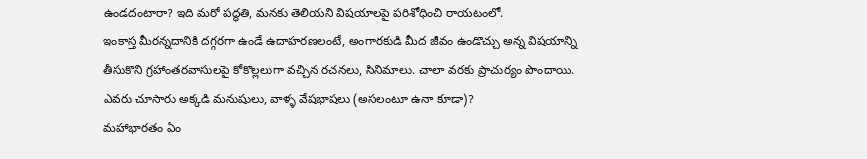ఉండదంటారా? ఇది మరో పద్ధతి, మనకు తెలియని విషయాలపై పరిశోధించి రాయటంలో.
ఇంకాస్త మీరన్నదానికి దగ్గరగా ఉండే ఉదాహరణలంటే, అంగారకుడి మీద జీవం ఉండొచ్చు అన్న విషయాన్ని తీసుకొని గ్రహాంతరవాసులపై కోకొల్లలుగా వచ్చిన రచనలు, సినిమాలు. చాలా వరకు ప్రాచుర్యం పొందాయి. ఎవరు చూసారు అక్కడి మనుషులు, వాళ్ళ వేషభాషలు (అసలంటూ ఉనా కూడా)?
మహాభారతం ఏం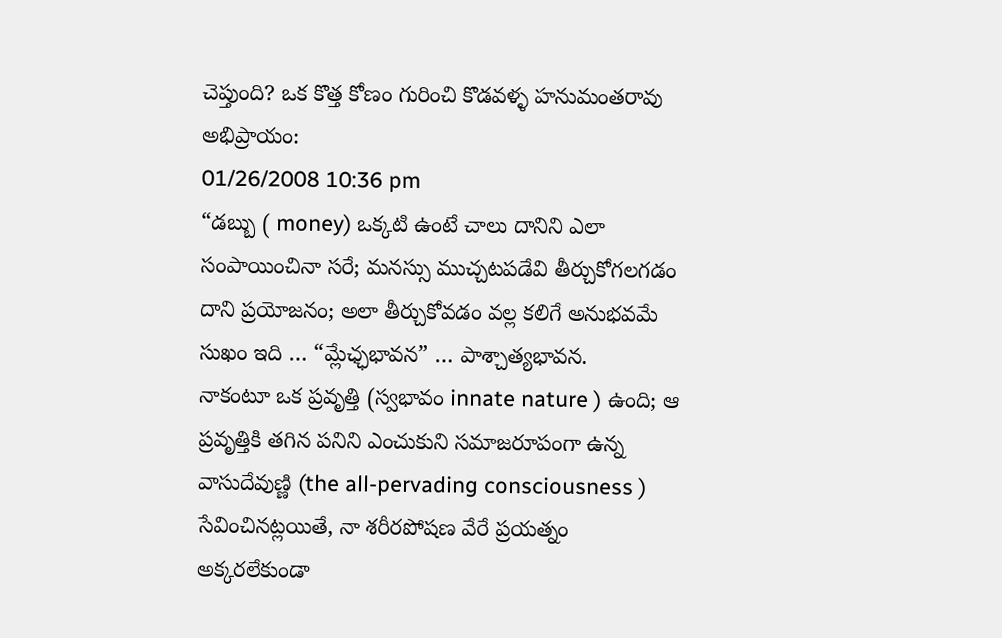చెప్తుంది? ఒక కొత్త కోణం గురించి కొడవళ్ళ హనుమంతరావు అభిప్రాయం:
01/26/2008 10:36 pm
“డబ్బు ( money) ఒక్కటి ఉంటే చాలు దానిని ఎలా సంపాయించినా సరే; మనస్సు ముచ్చటపడేవి తీర్చుకోగలగడం దాని ప్రయోజనం; అలా తీర్చుకోవడం వల్ల కలిగే అనుభవమే సుఖం ఇది … “మ్లేఛ్ఛభావన” … పాశ్చాత్యభావన.
నాకంటూ ఒక ప్రవృత్తి (స్వభావం innate nature ) ఉంది; ఆ ప్రవృత్తికి తగిన పనిని ఎంచుకుని సమాజరూపంగా ఉన్న వాసుదేవుణ్ణి (the all-pervading consciousness ) సేవించినట్లయితే, నా శరీరపోషణ వేరే ప్రయత్నం అక్కరలేకుండా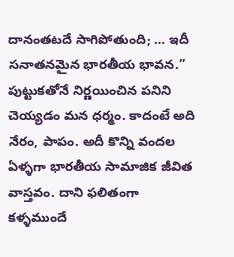దానంతటదే సాగిపోతుంది; … ఇదీ సనాతనమైన భారతీయ భావన.”
పుట్టుకతోనే నిర్ణయించిన పనిని చెయ్యడం మన ధర్మం. కాదంటే అది నేరం, పాపం. అదీ కొన్ని వందల ఏళ్ళగా భారతీయ సామాజిక జీవిత వాస్తవం. దాని ఫలితంగా కళ్ళముందే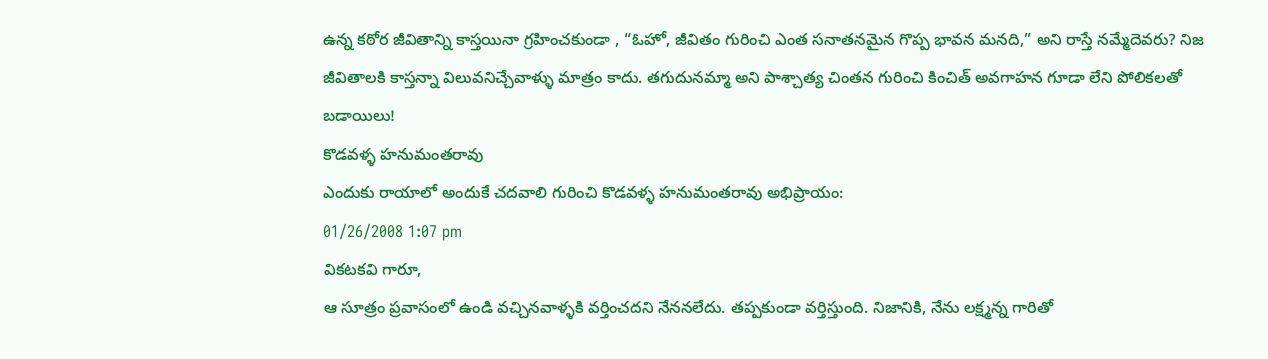ఉన్న కఠోర జీవితాన్ని కాస్తయినా గ్రహించకుండా , “ఓహో, జీవితం గురించి ఎంత సనాతనమైన గొప్ప భావన మనది,” అని రాస్తే నమ్మేదెవరు? నిజ జీవితాలకి కాస్తన్నా విలువనిచ్చేవాళ్ళు మాత్రం కాదు. తగుదునమ్మా అని పాశ్చాత్య చింతన గురించి కించిత్ అవగాహన గూడా లేని పోలికలతో బడాయిలు!
కొడవళ్ళ హనుమంతరావు
ఎందుకు రాయాలో అందుకే చదవాలి గురించి కొడవళ్ళ హనుమంతరావు అభిప్రాయం:
01/26/2008 1:07 pm
వికటకవి గారూ,
ఆ సూత్రం ప్రవాసంలో ఉండి వచ్చినవాళ్ళకి వర్తించదని నేననలేదు. తప్పకుండా వర్తిస్తుంది. నిజానికి, నేను లక్ష్మన్న గారితో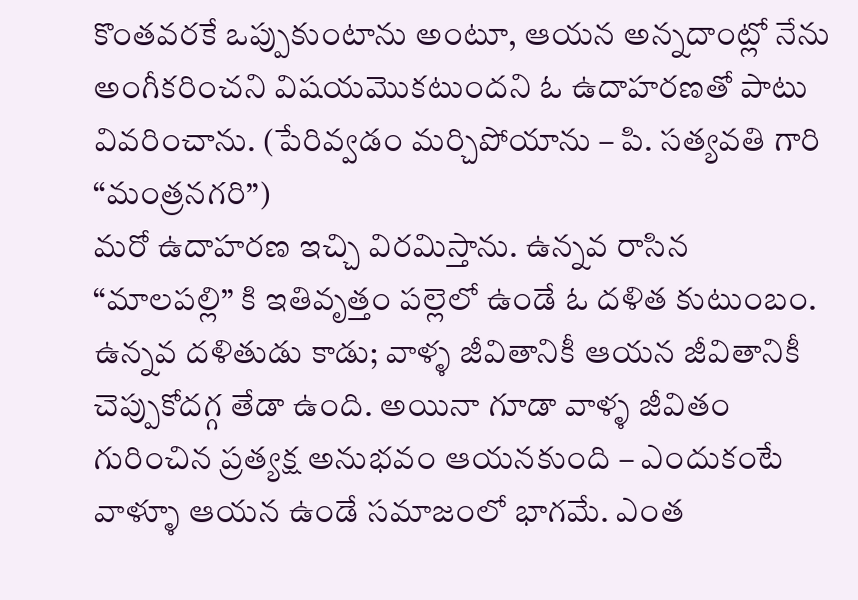కొంతవరకే ఒప్పుకుంటాను అంటూ, ఆయన అన్నదాంట్లో నేను అంగీకరించని విషయమొకటుందని ఓ ఉదాహరణతో పాటు వివరించాను. (పేరివ్వడం మర్చిపోయాను – పి. సత్యవతి గారి “మంత్రనగరి”)
మరో ఉదాహరణ ఇచ్చి విరమిస్తాను. ఉన్నవ రాసిన “మాలపల్లి” కి ఇతివృత్తం పల్లెలో ఉండే ఓ దళిత కుటుంబం. ఉన్నవ దళితుడు కాడు; వాళ్ళ జీవితానికీ ఆయన జీవితానికీ చెప్పుకోదగ్గ తేడా ఉంది. అయినా గూడా వాళ్ళ జీవితం గురించిన ప్రత్యక్ష అనుభవం ఆయనకుంది – ఎందుకంటే వాళ్ళూ ఆయన ఉండే సమాజంలో భాగమే. ఎంత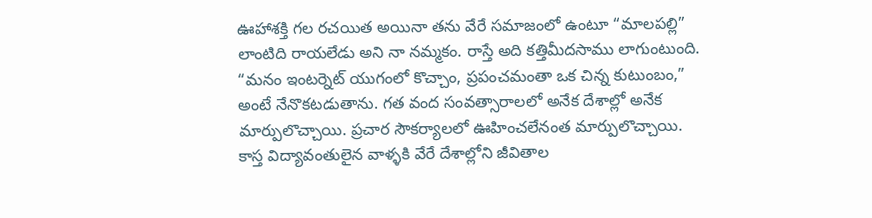ఊహాశక్తి గల రచయిత అయినా తను వేరే సమాజంలో ఉంటూ “మాలపల్లి” లాంటిది రాయలేడు అని నా నమ్మకం. రాస్తే అది కత్తిమీదసాము లాగుంటుంది.
“మనం ఇంటర్నెట్ యుగంలో కొచ్చాం, ప్రపంచమంతా ఒక చిన్న కుటుంబం,” అంటే నేనొకటడుతాను. గత వంద సంవత్సారాలలో అనేక దేశాల్లో అనేక మార్పులొచ్చాయి. ప్రచార సౌకర్యాలలో ఊహించలేనంత మార్పులొచ్చాయి. కాస్త విద్యావంతులైన వాళ్ళకి వేరే దేశాల్లోని జీవితాల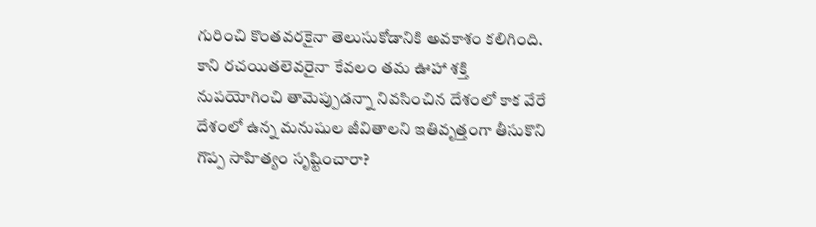గురించి కొంతవరకైనా తెలుసుకోడానికి అవకాశం కలిగింది. కాని రచయితలెవరైనా కేవలం తమ ఊహా శక్తి నుపయోగించి తామెప్పుడన్నా నివసించిన దేశంలో కాక వేరే దేశంలో ఉన్న మనుషుల జీవితాలని ఇతివృత్తంగా తీసుకొని గొప్ప సాహిత్యం సృష్టించారా?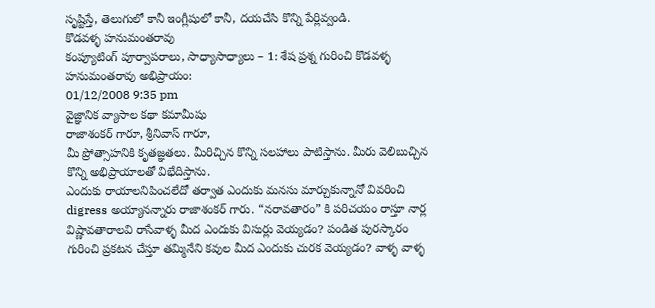సృష్టిస్తే, తెలుగులో కానీ ఇంగ్లీషులో కానీ, దయచేసి కొన్ని పేర్లివ్వండి.
కొడవళ్ళ హనుమంతరావు
కంప్యూటింగ్ పూర్వాపరాలు, సాధ్యాసాధ్యాలు – 1: శేష ప్రశ్న గురించి కొడవళ్ళ హనుమంతరావు అభిప్రాయం:
01/12/2008 9:35 pm
వైజ్ఞానిక వ్యాసాల కథా కమామీషు
రాజాశంకర్ గారూ, శ్రీనివాస్ గారూ,
మీ ప్రోత్సాహనికి కృతజ్ఞతలు. మీరిచ్చిన కొన్ని సలహాలు పాటిస్తాను. మీరు వెలిబుచ్చిన కొన్ని అభిప్రాయాలతో విభేదిస్తాను.
ఎందుకు రాయాలనిపించలేదో తర్వాత ఎందుకు మనసు మార్చుకున్నానో వివరించి digress అయ్యానన్నారు రాజాశంకర్ గారు. “నరావతారం” కి పరిచయం రాస్తూ నార్ల విష్ణావతారాలవి రాసేవాళ్ళ మీద ఎందుకు విసుర్లు వెయ్యడం? పండిత పురస్కారం గురించి ప్రకటన చేస్తూ తమ్మినేని కవుల మీద ఎందుకు చురక వెయ్యడం? వాళ్ళ వాళ్ళ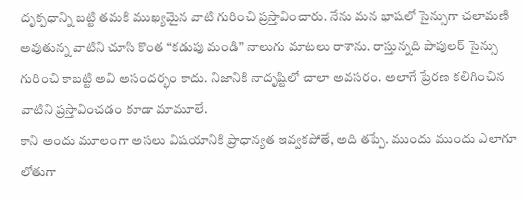దృక్పధాన్ని బట్టి తమకి ముఖ్యమైన వాటి గురించి ప్రస్తావించారు. నేను మన భాషలో సైన్సుగా చలామణి అవుతున్న వాటిని చూసి కొంత “కడుపు మండి” నాలుగు మాటలు రాశాను. రాస్తున్నది పాపులర్ సైన్సు గురించి కాబట్టి అవి అసందర్భం కాదు. నిజానికి నాదృష్టిలో చాలా అవసరం. అలాగే ప్రేరణ కలిగించిన వాటిని ప్రస్తావించడం కూడా మామూలే.
కాని అందు మూలంగా అసలు విషయానికి ప్రాధాన్యత ఇవ్వకపోతే, అది తప్పే. ముందు ముందు ఎలాగూ లోతుగా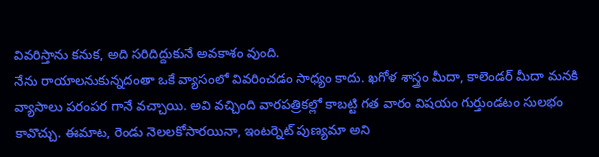వివరిస్తాను కనుక, అది సరిదిద్దుకునే అవకాశం వుంది.
నేను రాయాలనుకున్నదంతా ఒకే వ్యాసంలో వివరించడం సాధ్యం కాదు. ఖగోళ శాస్త్రం మీదా, కాలెండర్ మీదా మనకి వ్యాసాలు పరంపర గానే వచ్చాయి. అవి వచ్చింది వారపత్రికల్లో కాబట్టి గత వారం విషయం గుర్తుండటం సులభం కావొచ్చు. ఈమాట, రెండు నెలలకోసారయినా, ఇంటర్నెట్ పుణ్యమా అని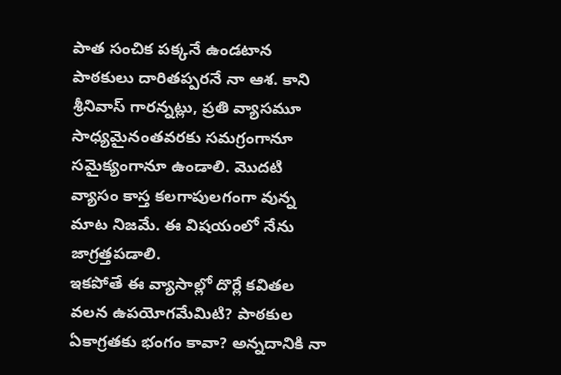పాత సంచిక పక్కనే ఉండటాన పాఠకులు దారితప్పరనే నా ఆశ. కాని శ్రీనివాస్ గారన్నట్లు, ప్రతి వ్యాసమూ సాధ్యమైనంతవరకు సమగ్రంగానూ సమైక్యంగానూ ఉండాలి. మొదటి వ్యాసం కాస్త కలగాపులగంగా వున్న మాట నిజమే. ఈ విషయంలో నేను జాగ్రత్తపడాలి.
ఇకపోతే ఈ వ్యాసాల్లో దొర్లే కవితల వలన ఉపయోగమేమిటి? పాఠకుల ఏకాగ్రతకు భంగం కావా? అన్నదానికి నా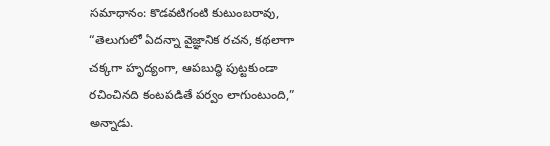సమాధానం: కొడవటిగంటి కుటుంబరావు, “తెలుగులో ఏదన్నా వైజ్ఞానిక రచన, కథలాగా చక్కగా హృద్యంగా, ఆపబుద్ధి పుట్టకుండా రచించినది కంటపడితే పర్వం లాగుంటుంది,” అన్నాడు.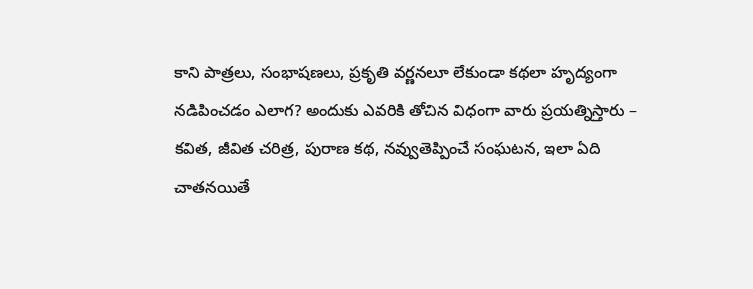కాని పాత్రలు, సంభాషణలు, ప్రకృతి వర్ణనలూ లేకుండా కథలా హృద్యంగా నడిపించడం ఎలాగ? అందుకు ఎవరికి తోచిన విధంగా వారు ప్రయత్నిస్తారు – కవిత, జీవిత చరిత్ర, పురాణ కథ, నవ్వుతెప్పించే సంఘటన, ఇలా ఏది చాతనయితే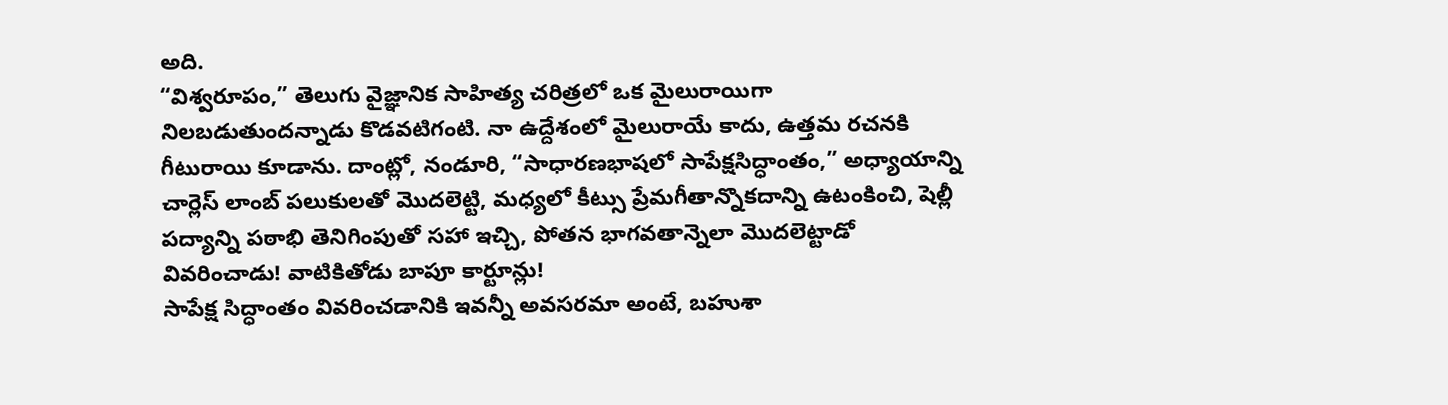అది.
“విశ్వరూపం,” తెలుగు వైజ్ఞానిక సాహిత్య చరిత్రలో ఒక మైలురాయిగా నిలబడుతుందన్నాడు కొడవటిగంటి. నా ఉద్దేశంలో మైలురాయే కాదు, ఉత్తమ రచనకి గీటురాయి కూడాను. దాంట్లో, నండూరి, “సాధారణభాషలో సాపేక్షసిద్ధాంతం,” అధ్యాయాన్ని చార్లెస్ లాంబ్ పలుకులతో మొదలెట్టి, మధ్యలో కీట్సు ప్రేమగీతాన్నొకదాన్ని ఉటంకించి, షెల్లీ పద్యాన్ని పఠాభి తెనిగింపుతో సహా ఇచ్చి, పోతన భాగవతాన్నెలా మొదలెట్టాడో వివరించాడు! వాటికితోడు బాపూ కార్టూన్లు!
సాపేక్ష సిద్ధాంతం వివరించడానికి ఇవన్నీ అవసరమా అంటే, బహుశా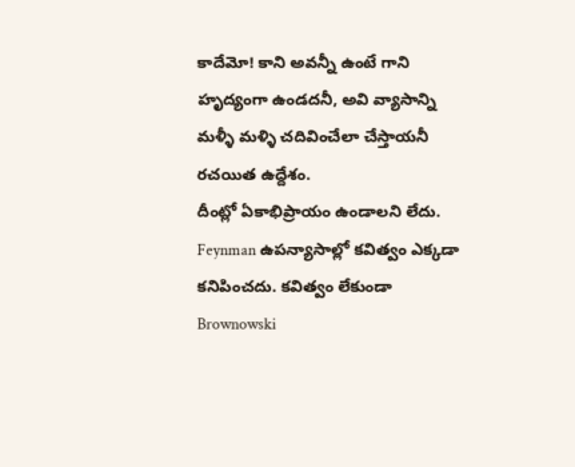కాదేమో! కాని అవన్నీ ఉంటే గాని హృద్యంగా ఉండదనీ, అవి వ్యాసాన్ని మళ్ళీ మళ్ళి చదివించేలా చేస్తాయనీ రచయిత ఉద్దేశం.
దీంట్లో ఏకాభిప్రాయం ఉండాలని లేదు. Feynman ఉపన్యాసాల్లో కవిత్వం ఎక్కడా కనిపించదు. కవిత్వం లేకుండా Brownowski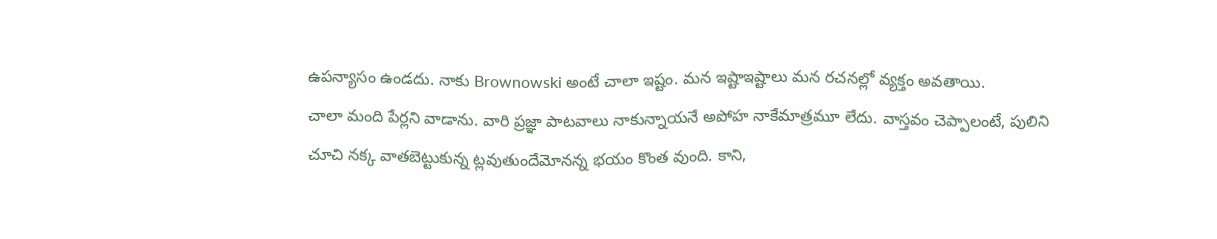ఉపన్యాసం ఉండదు. నాకు Brownowski అంటే చాలా ఇష్టం. మన ఇష్టాఇష్టాలు మన రచనల్లో వ్యక్తం అవతాయి.
చాలా మంది పేర్లని వాడాను. వారి ప్రజ్ఞా పాటవాలు నాకున్నాయనే అపోహ నాకేమాత్రమూ లేదు. వాస్తవం చెప్పాలంటే, పులిని చూచి నక్క వాతబెట్టుకున్న ట్లవుతుందేమోనన్న భయం కొంత వుంది. కాని,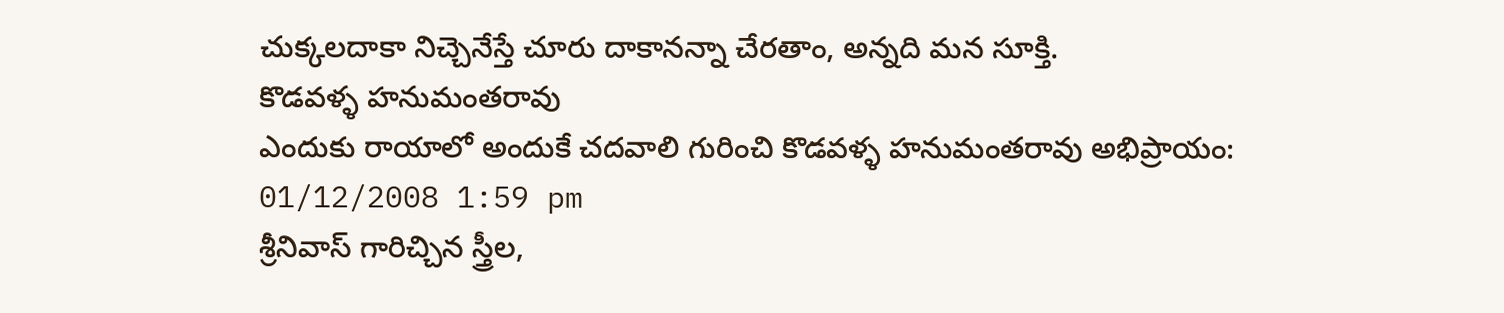చుక్కలదాకా నిచ్చెనేస్తే చూరు దాకానన్నా చేరతాం, అన్నది మన సూక్తి.
కొడవళ్ళ హనుమంతరావు
ఎందుకు రాయాలో అందుకే చదవాలి గురించి కొడవళ్ళ హనుమంతరావు అభిప్రాయం:
01/12/2008 1:59 pm
శ్రీనివాస్ గారిచ్చిన స్త్రీల,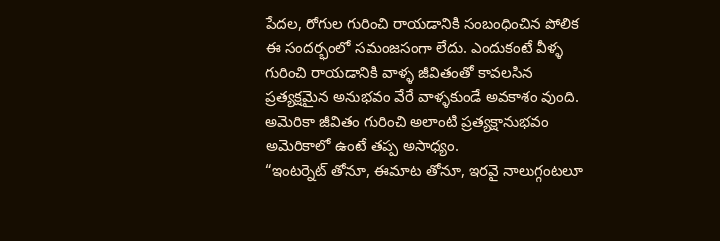పేదల, రోగుల గురించి రాయడానికి సంబంధించిన పోలిక ఈ సందర్భంలో సమంజసంగా లేదు. ఎందుకంటే వీళ్ళ గురించి రాయడానికి వాళ్ళ జీవితంతో కావలసిన ప్రత్యక్షమైన అనుభవం వేరే వాళ్ళకుండే అవకాశం వుంది. అమెరికా జీవితం గురించి అలాంటి ప్రత్యక్షానుభవం అమెరికాలో ఉంటే తప్ప అసాధ్యం.
“ఇంటర్నెట్ తోనూ, ఈమాట తోనూ, ఇరవై నాలుగ్గంటలూ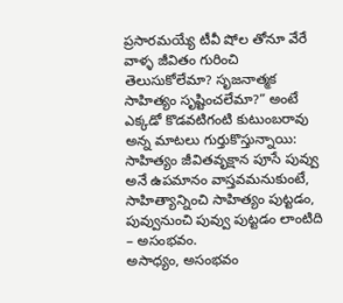ప్రసారమయ్యే టీవీ షోల తోనూ వేరే వాళ్ళ జీవితం గురించి తెలుసుకోలేమా? సృజనాత్మక సాహిత్యం సృష్టించలేమా?” అంటే ఎక్కడో కొడవటిగంటి కుటుంబరావు అన్న మాటలు గుర్తుకొస్తున్నాయి: సాహిత్యం జీవితవృక్షాన పూసే పువ్వు అనే ఉపమానం వాస్తవమనుకుంటే, సాహిత్యాన్నించి సాహిత్యం పుట్టడం, పువ్వునుంచి పువ్వు పుట్టడం లాంటిది – అసంభవం.
అసాధ్యం, అసంభవం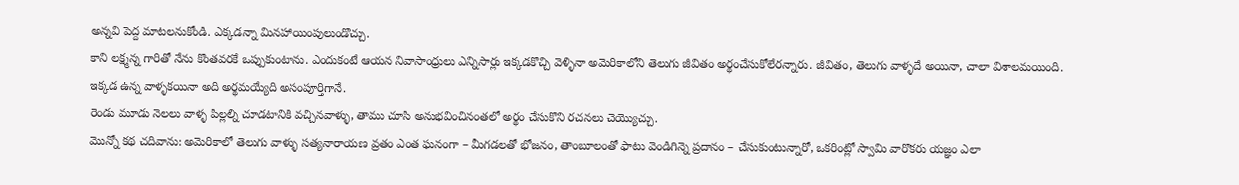అన్నవి పెద్ద మాటలనుకోండి. ఎక్కడన్నా మినహాయింపులుండొచ్చు.
కాని లక్ష్మన్న గారితో నేను కొంతవరకే ఒప్పుకుంటాను. ఎందుకంటే ఆయన నివాసాంధ్రులు ఎన్నిసార్లు ఇక్కడకొచ్చి వెళ్ళినా అమెరికాలోని తెలుగు జీవితం అర్థంచేసుకోలేరన్నారు. జీవితం, తెలుగు వాళ్ళదే అయినా, చాలా విశాలమయింది. ఇక్కడ ఉన్న వాళ్ళకయినా అది అర్థమయ్యేది అసంపూర్తిగానే.
రెండు మూడు నెలలు వాళ్ళ పిల్లల్ని చూడటానికి వచ్చినవాళ్ళు, తాము చూసి అనుభవించినంతలో అర్థం చేసుకొని రచనలు చెయ్యొచ్చు.
మొన్నో కథ చదివాను: అమెరికాలో తెలుగు వాళ్ళు సత్యనారాయణ వ్రతం ఎంత ఘనంగా – మీగడలతో భోజనం, తాంబూలంతో ఫాటు వెండిగిన్నె ప్రదానం – చేసుకుంటున్నారో, ఒకరింట్లో స్వామి వారొకరు యజ్ఞం ఎలా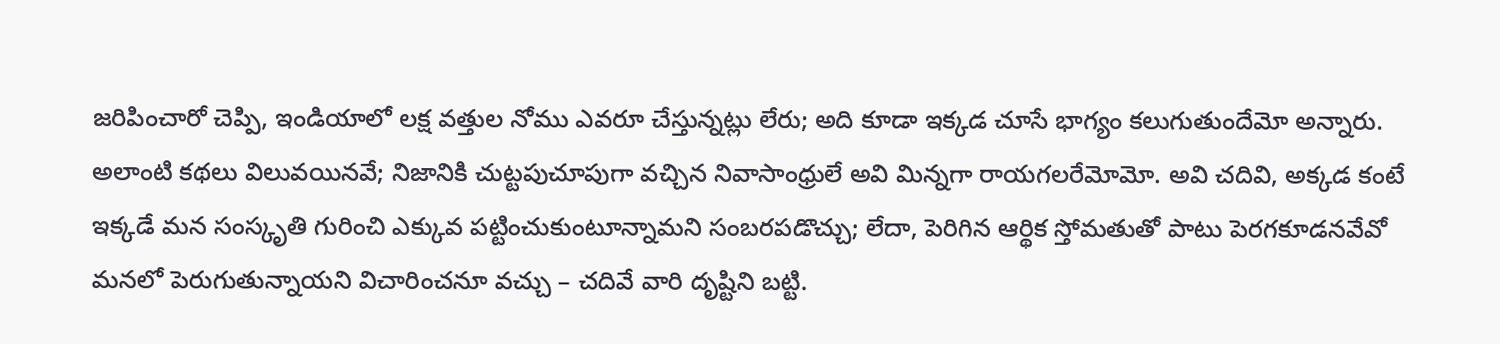జరిపించారో చెప్పి, ఇండియాలో లక్ష వత్తుల నోము ఎవరూ చేస్తున్నట్లు లేరు; అది కూడా ఇక్కడ చూసే భాగ్యం కలుగుతుందేమో అన్నారు.
అలాంటి కథలు విలువయినవే; నిజానికి చుట్టపుచూపుగా వచ్చిన నివాసాంధ్రులే అవి మిన్నగా రాయగలరేమోమో. అవి చదివి, అక్కడ కంటే ఇక్కడే మన సంస్కృతి గురించి ఎక్కువ పట్టించుకుంటూన్నామని సంబరపడొచ్చు; లేదా, పెరిగిన ఆర్థిక స్తోమతుతో పాటు పెరగకూడనవేవో మనలో పెరుగుతున్నాయని విచారించనూ వచ్చు – చదివే వారి దృష్టిని బట్టి.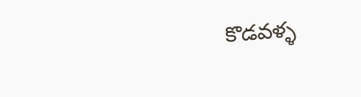కొడవళ్ళ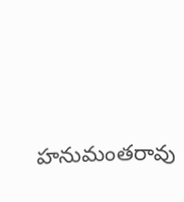హనుమంతరావు